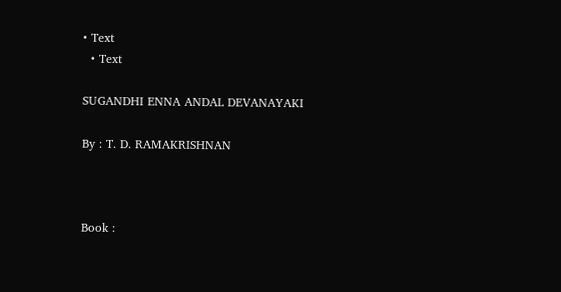• Text
  • Text

SUGANDHI ENNA ANDAL DEVANAYAKI

By : T. D. RAMAKRISHNAN



Book :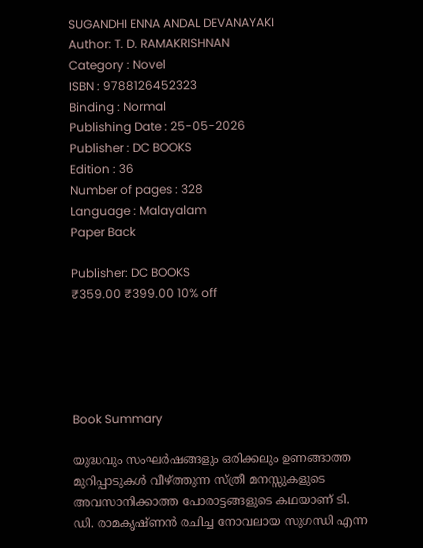SUGANDHI ENNA ANDAL DEVANAYAKI
Author: T. D. RAMAKRISHNAN
Category : Novel
ISBN : 9788126452323
Binding : Normal
Publishing Date : 25-05-2026
Publisher : DC BOOKS
Edition : 36
Number of pages : 328
Language : Malayalam
Paper Back

Publisher: DC BOOKS
₹359.00 ₹399.00 10% off





Book Summary

യുദ്ധവും സംഘര്‍ഷങ്ങളും ഒരിക്കലും ഉണങ്ങാത്ത മുറിപ്പാടുകള്‍ വീഴ്ത്തുന്ന സ്ത്രീ മനസ്സുകളുടെ അവസാനിക്കാത്ത പോരാട്ടങ്ങളുടെ കഥയാണ് ടി. ഡി. രാമകൃഷ്ണന്‍ രചിച്ച നോവലായ സുഗന്ധി എന്ന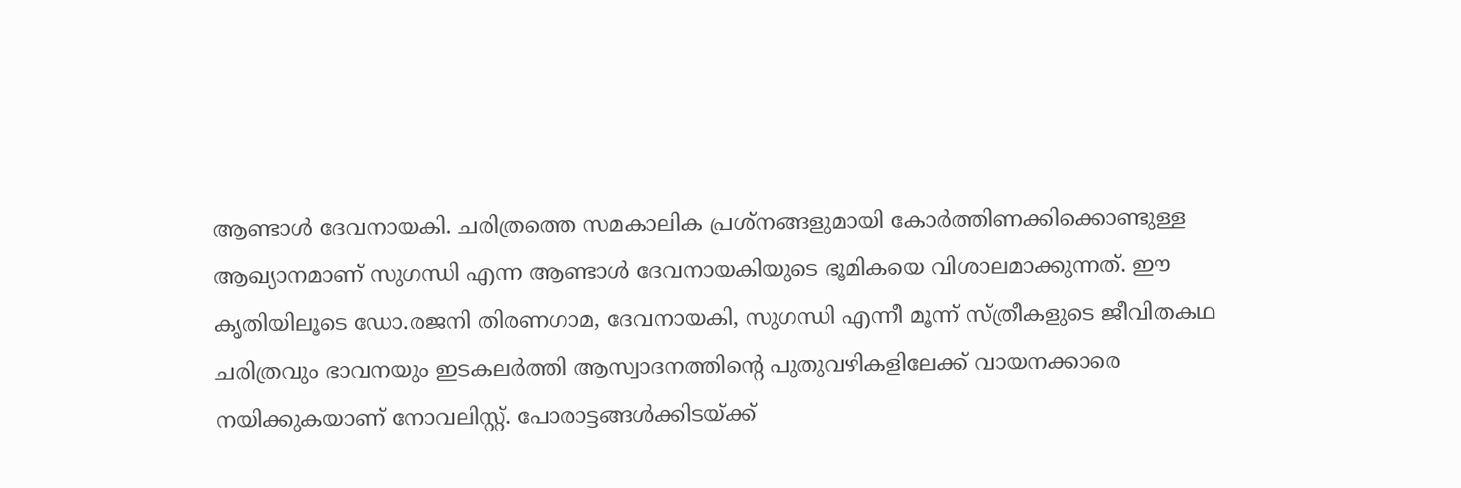ആണ്ടാള്‍ ദേവനായകി. ചരിത്രത്തെ സമകാലിക പ്രശ്നങ്ങളുമായി കോര്‍ത്തിണക്കിക്കൊണ്ടുള്ള ആഖ്യാനമാണ് സുഗന്ധി എന്ന ആണ്ടാള്‍ ദേവനായകിയുടെ ഭൂമികയെ വിശാലമാക്കുന്നത്. ഈ കൃതിയിലൂടെ ഡോ.രജനി തിരണഗാമ, ദേവനായകി, സുഗന്ധി എന്നീ മൂന്ന് സ്ത്രീകളുടെ ജീവിതകഥ ചരിത്രവും ഭാവനയും ഇടകലര്‍ത്തി ആസ്വാദനത്തിന്റെ പുതുവഴികളിലേക്ക് വായനക്കാരെ നയിക്കുകയാണ് നോവലിസ്റ്റ്. പോരാട്ടങ്ങള്‍ക്കിടയ്ക്ക്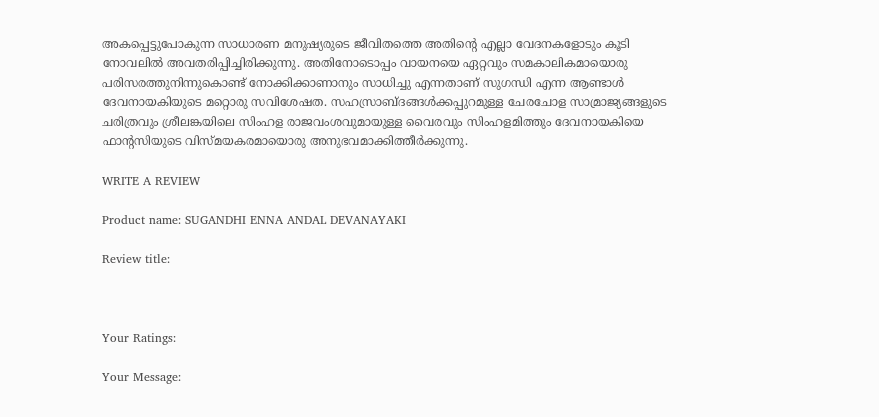അകപ്പെട്ടുപോകുന്ന സാധാരണ മനുഷ്യരുടെ ജീവിതത്തെ അതിന്റെ എല്ലാ വേദനകളോടും കൂടി നോവലില്‍ അവതരിപ്പിച്ചിരിക്കുന്നു. അതിനോടൊപ്പം വായനയെ ഏറ്റവും സമകാലികമായൊരു പരിസരത്തുനിന്നുകൊണ്ട് നോക്കിക്കാണാനും സാധിച്ചു എന്നതാണ് സുഗന്ധി എന്ന ആണ്ടാള്‍ ദേവനായകിയുടെ മറ്റൊരു സവിശേഷത. സഹസ്രാബ്ദങ്ങള്‍ക്കപ്പുറമുള്ള ചേരചോള സാമ്രാജ്യങ്ങളുടെ ചരിത്രവും ശ്രീലങ്കയിലെ സിംഹള രാജവംശവുമായുള്ള വൈരവും സിംഹളമിത്തും ദേവനായകിയെ ഫാന്റസിയുടെ വിസ്മയകരമായൊരു അനുഭവമാക്കിത്തീര്‍ക്കുന്നു.

WRITE A REVIEW

Product name: SUGANDHI ENNA ANDAL DEVANAYAKI

Review title:



Your Ratings:

Your Message: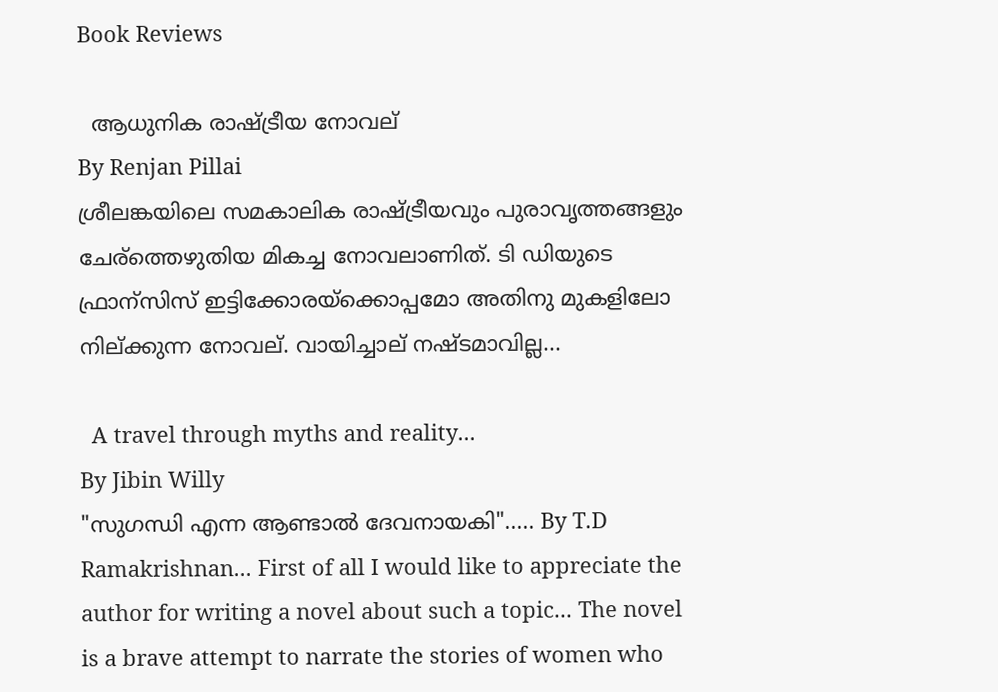Book Reviews

  ആധുനിക രാഷ്ട്രീയ നോവല്
By Renjan Pillai
ശ്രീലങ്കയിലെ സമകാലിക രാഷ്ട്രീയവും പുരാവൃത്തങ്ങളും ചേര്ത്തെഴുതിയ മികച്ച നോവലാണിത്. ടി ഡിയുടെ ഫ്രാന്സിസ് ഇട്ടിക്കോരയ്ക്കൊപ്പമോ അതിനു മുകളിലോ നില്ക്കുന്ന നോവല്. വായിച്ചാല് നഷ്ടമാവില്ല...

  A travel through myths and reality...
By Jibin Willy
"സുഗന്ധി എന്ന ആണ്ടാൽ ദേവനായകി"..... By T.D Ramakrishnan... First of all I would like to appreciate the author for writing a novel about such a topic... The novel is a brave attempt to narrate the stories of women who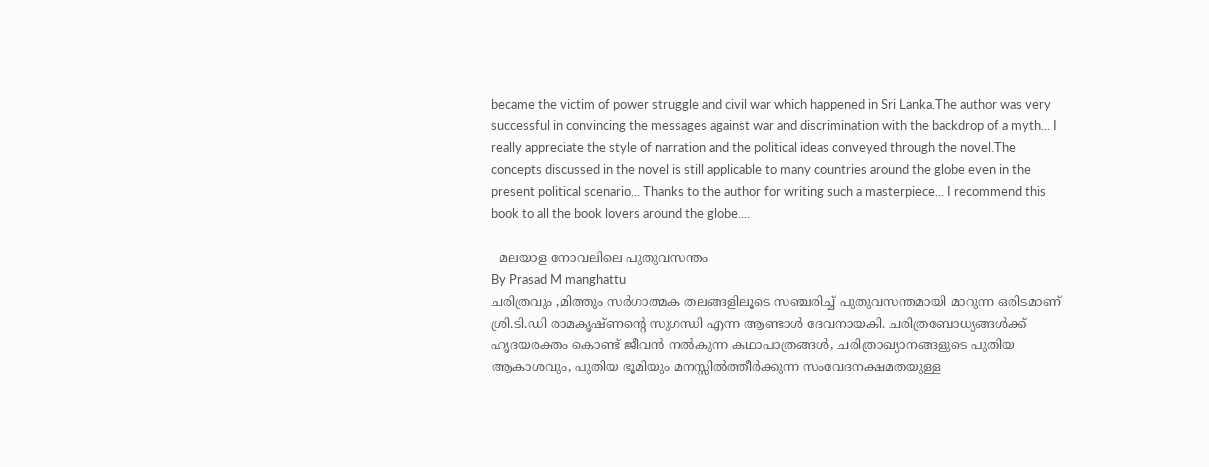became the victim of power struggle and civil war which happened in Sri Lanka.The author was very successful in convincing the messages against war and discrimination with the backdrop of a myth... I really appreciate the style of narration and the political ideas conveyed through the novel.The concepts discussed in the novel is still applicable to many countries around the globe even in the present political scenario... Thanks to the author for writing such a masterpiece... I recommend this book to all the book lovers around the globe....

  മലയാള നോവലിലെ പുതുവസന്തം
By Prasad M manghattu
ചരിത്രവും ,മിത്തും സർഗാത്മക തലങ്ങളിലൂടെ സഞ്ചരിച്ച് പുതുവസന്തമായി മാറുന്ന ഒരിടമാണ് ശ്രി.ടി.ഡി രാമകൃഷ്ണന്റെ സുഗന്ധി എന്ന ആണ്ടാൾ ദേവനായകി. ചരിത്രബോധ്യങ്ങൾക്ക് ഹൃദയരക്തം കൊണ്ട് ജീവൻ നൽകുന്ന കഥാപാത്രങ്ങൾ, ചരിത്രാഖ്യാനങ്ങളുടെ പുതിയ ആകാശവും, പുതിയ ഭൂമിയും മനസ്സിൽത്തീർക്കുന്ന സംവേദനക്ഷമതയുള്ള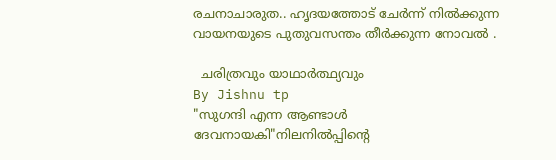രചനാചാരുത.. ഹൃദയത്തോട് ചേർന്ന് നിൽക്കുന്ന വായനയുടെ പുതുവസന്തം തീർക്കുന്ന നോവൽ .

  ചരിത്രവും യാഥാർത്ഥ്യവും
By Jishnu tp
"സുഗന്ദി എന്ന ആണ്ടാൾ ദേവനായകി"നിലനിൽപ്പിന്റെ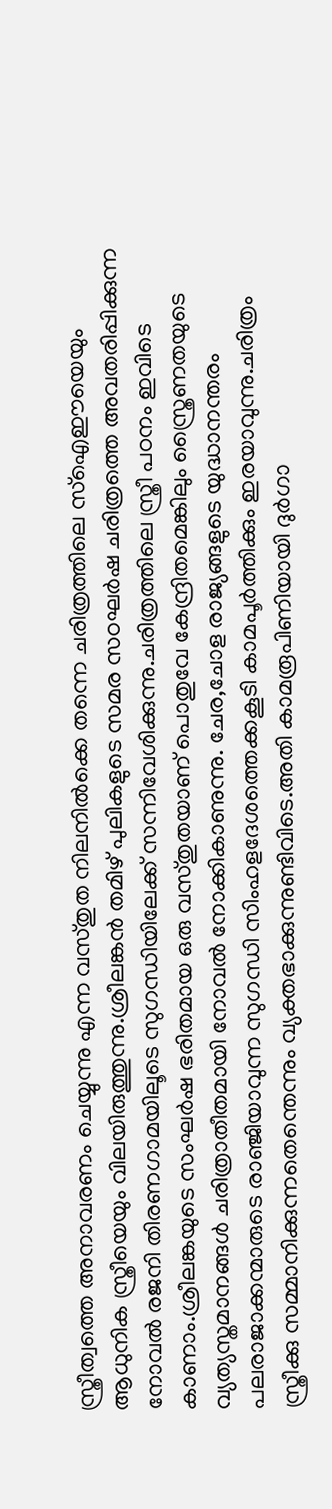സ്ത്രീത്വത്തെ അനാവരണം ചെയ്യുന്നു എന്ന വസ്തുത നിലനിൽക്കെ തന്നെ ചരിത്രത്തിലെ സ്ഐഈയെയും ആധുനിക സ്ത്രീയെയും വിലയിരുത്തുന്നു.ശ്രീലങ്കൻ തമിഴ് പുലികളുടെ സമര സഠഘർഷ ചരിത്രത്തെ അവതരിപ്പിക്കുന്ന നോവൽ രജനി തിരണഗാമയിലൂടെ സുഗന്ധിയിലേക്ക് സന്നിവേശിക്കുന്നു.ചരിത്രത്തിലെ സ്ത്രീ പഠനം ഇവിടെ കാണാം.ശ്രീലങ്കയുടെ സംഘർഷ ഭരിതമായ ഒരു വസ്തുതയാണ് പൊതുവേ കേന്ദ്രിതമെങ്കിലും സ്ത്രൈണതയുടെ വ്യത്യസ്തമാനങ്ങൾ ചരിത്രാതീതമായി നോവൽ നോക്കികാണുന്നു. ചേര,ചോള രാജ്യങ്ങളുടെ യുദ്ധാനന്തരം പലരാജാക്കന്മാരുടെ രാഞ്ജിയാവുന്ന സുഗന്ധി സിംഹളദേശത്തെക്കകൂടി കാമപൂർത്തിക്കും ഇരയാവുന്നു.ചരിത്രം സ്ത്രീക്കു സമ്മാനിക്കുന്നതെന്തെന്നും വ്യക്തഭാക്കുന്നുണ്ടിവിടെ.അതി കാമരൂപിണിയായി ദുർഗാ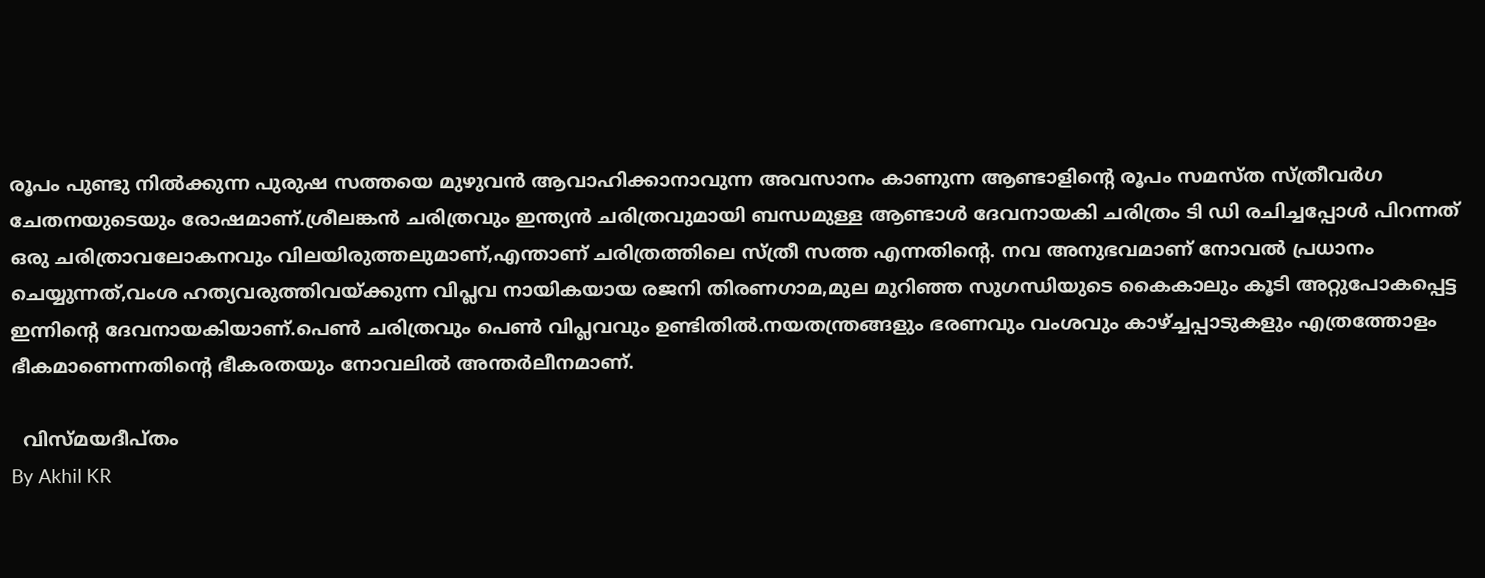രൂപം പുണ്ടു നിൽക്കുന്ന പുരുഷ സത്തയെ മുഴുവൻ ആവാഹിക്കാനാവുന്ന അവസാനം കാണുന്ന ആണ്ടാളിന്റെ രൂപം സമസ്ത സ്ത്രീവർഗ ചേതനയുടെയും രോഷമാണ്.ശ്രീലങ്കൻ ചരിത്രവും ഇന്ത്യൻ ചരിത്രവുമായി ബന്ധമുള്ള ആണ്ടാൾ ദേവനായകി ചരിത്രം ടി ഡി രചിച്ചപ്പോൾ പിറന്നത് ഒരു ചരിത്രാവലോകനവും വിലയിരുത്തലുമാണ്,എന്താണ് ചരിത്രത്തിലെ സ്ത്രീ സത്ത എന്നതിന്റെ. നവ അനുഭവമാണ് നോവൽ പ്രധാനം ചെയ്യുന്നത്,വംശ ഹത്യവരുത്തിവയ്ക്കുന്ന വിപ്ലവ നായികയായ രജനി തിരണഗാമ,മുല മുറിഞ്ഞ സുഗന്ധിയുടെ കൈകാലും കൂടി അറ്റുപോകപ്പെട്ട ഇന്നിന്റെ ദേവനായകിയാണ്.പെൺ ചരിത്രവും പെൺ വിപ്ലവവും ഉണ്ടിതിൽ.നയതന്ത്രങ്ങളും ഭരണവും വംശവും കാഴ്ച്ചപ്പാടുകളും എത്രത്തോളം ഭീകമാണെന്നതിന്റെ ഭീകരതയും നോവലിൽ അന്തർലീനമാണ്.

  വിസ്മയദീപ്തം
By Akhil KR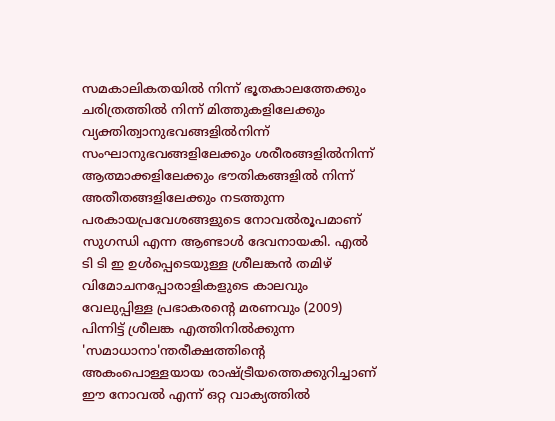സമകാലികതയിൽ നിന്ന് ഭൂതകാലത്തേക്കും ചരിത്രത്തിൽ നിന്ന് മിത്തുകളിലേക്കും വ്യക്തിത്വാനുഭവങ്ങളിൽനിന്ന് സംഘാനുഭവങ്ങളിലേക്കും ശരീരങ്ങളിൽനിന്ന് ആത്മാക്കളിലേക്കും ഭൗതികങ്ങളിൽ നിന്ന് അതീതങ്ങളിലേക്കും നടത്തുന്ന പരകായപ്രവേശങ്ങളുടെ നോവൽരൂപമാണ് സുഗന്ധി എന്ന ആണ്ടാൾ ദേവനായകി. എൽ ടി ടി ഇ ഉൾപ്പെടെയുള്ള ശ്രീലങ്കൻ തമിഴ് വിമോചനപ്പോരാളികളുടെ കാലവും വേലുപ്പിള്ള പ്രഭാകരന്റെ മരണവും (2009) പിന്നിട്ട് ശ്രീലങ്ക എത്തിനിൽക്കുന്ന 'സമാധാനാ'ന്തരീക്ഷത്തിന്റെ അകംപൊള്ളയായ രാഷ്ട്രീയത്തെക്കുറിച്ചാണ് ഈ നോവൽ എന്ന് ഒറ്റ വാക്യത്തിൽ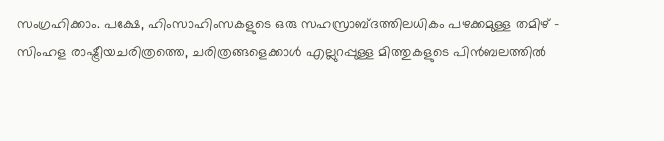സംഗ്രഹിക്കാം. പക്ഷേ, ഹിംസാഹിംസകളുടെ ഒരു സഹസ്രാബ്ദത്തിലധികം പഴക്കമുള്ള തമിഴ് - സിംഹള രാഷ്ട്രീയചരിത്രത്തെ, ചരിത്രങ്ങളെക്കാൾ എല്ലുറപ്പുള്ള മിത്തുകളുടെ പിൻബലത്തിൽ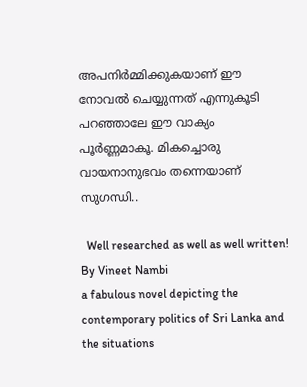അപനിർമ്മിക്കുകയാണ് ഈ നോവൽ ചെയ്യുന്നത് എന്നുകൂടി പറഞ്ഞാലേ ഈ വാക്യം പൂർണ്ണമാകൂ. മികച്ചൊരു വായനാനുഭവം തന്നെയാണ് സുഗന്ധി..

  Well researched as well as well written!
By Vineet Nambi
a fabulous novel depicting the contemporary politics of Sri Lanka and the situations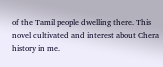of the Tamil people dwelling there. This novel cultivated and interest about Chera history in me.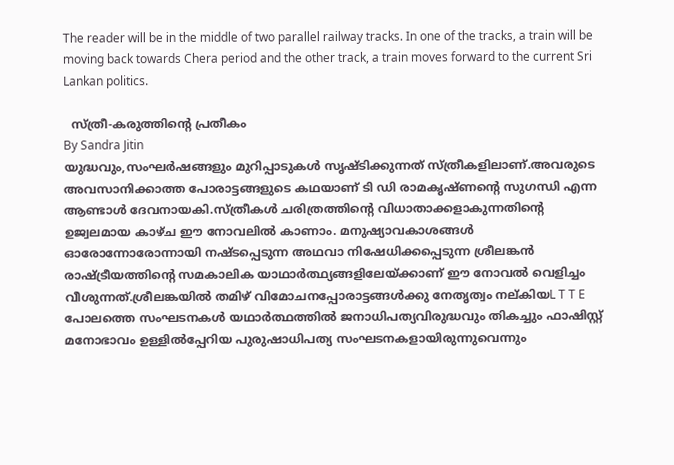The reader will be in the middle of two parallel railway tracks. In one of the tracks, a train will be moving back towards Chera period and the other track, a train moves forward to the current Sri Lankan politics.

  സ്ത്രീ-കരുത്തിൻ്റെ പ്രതീകം
By Sandra Jitin
യുദ്ധവും,സംഘർഷങ്ങളും മുറിപ്പാടുകൾ സൃഷ്ടിക്കുന്നത് സ്ത്രീകളിലാണ്.അവരുടെ അവസാനിക്കാത്ത പോരാട്ടങ്ങളുടെ കഥയാണ് ടി ഡി രാമകൃഷ്ണൻ്റെ സുഗന്ധി എന്ന ആണ്ടാൾ ദേവനായകി.സ്ത്രീകൾ ചരിത്രത്തിൻ്റെ വിധാതാക്കളാകുന്നതിൻ്റെ ഉജ്വലമായ കാഴ്ച ഈ നോവലിൽ കാണാം. മനുഷ്യാവകാശങ്ങൾ ഓരോന്നോരോന്നായി നഷ്ടപ്പെടുന്ന അഥവാ നിഷേധിക്കപ്പെടുന്ന ശ്രീലങ്കൻ രാഷ്ട്രീയത്തിന്റെ സമകാലിക യാഥാർത്ഥ്യങ്ങളിലേയ്ക്കാണ് ഈ നോവൽ വെളിച്ചം വീശുന്നത്.ശ്രീലങ്കയിൽ തമിഴ് വിമോചനപ്പോരാട്ടങ്ങൾക്കു നേതൃത്വം നല്കിയL T T E പോലത്തെ സംഘടനകൾ യഥാർത്ഥത്തിൽ ജനാധിപത്യവിരുദ്ധവും തികച്ചും ഫാഷിസ്റ്റ് മനോഭാവം ഉള്ളിൽപ്പേറിയ പുരുഷാധിപത്യ സംഘടനകളായിരുന്നുവെന്നും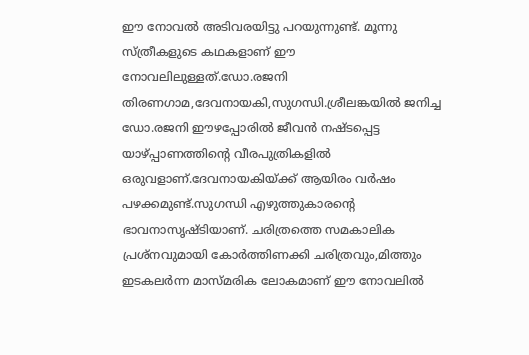ഈ നോവൽ അടിവരയിട്ടു പറയുന്നുണ്ട്. മൂന്നു സ്ത്രീകളുടെ കഥകളാണ് ഈ നോവലിലുള്ളത്.ഡോ.രജനി തിരണഗാമ,ദേവനായകി,സുഗന്ധി.ശ്രീലങ്കയിൽ ജനിച്ച ഡോ.രജനി ഈഴപ്പോരിൽ ജീവൻ നഷ്ടപ്പെട്ട യാഴ്പ്പാണത്തിൻ്റെ വീരപുത്രികളിൽ ഒരുവളാണ്.ദേവനായകിയ്ക്ക് ആയിരം വർഷം പഴക്കമുണ്ട്.സുഗന്ധി എഴുത്തുകാരൻ്റെ ഭാവനാസൃഷ്ടിയാണ്. ചരിത്രത്തെ സമകാലിക പ്രശ്നവുമായി കോർത്തിണക്കി ചരിത്രവും,മിത്തും ഇടകലർന്ന മാസ്മരിക ലോകമാണ് ഈ നോവലിൽ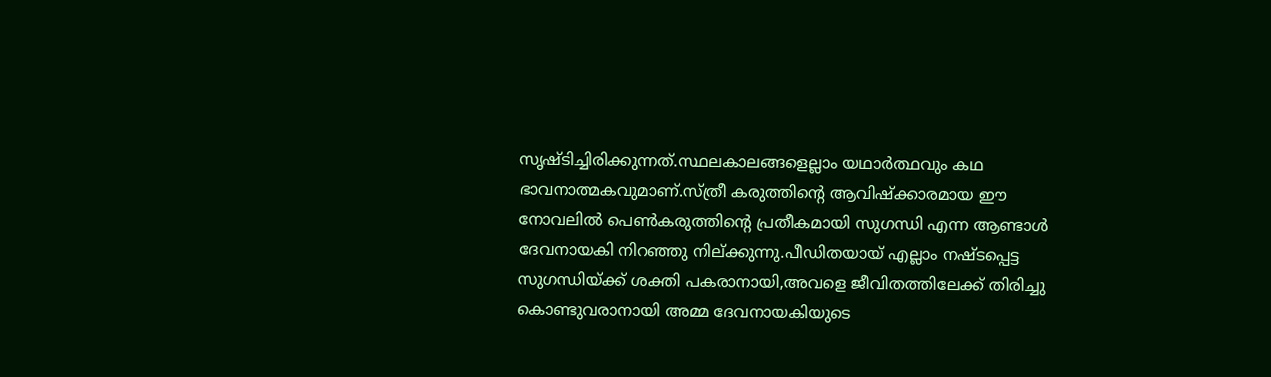സൃഷ്ടിച്ചിരിക്കുന്നത്.സ്ഥലകാലങ്ങളെല്ലാം യഥാർത്ഥവും കഥ ഭാവനാത്മകവുമാണ്.സ്ത്രീ കരുത്തിൻ്റെ ആവിഷ്ക്കാരമായ ഈ നോവലിൽ പെൺകരുത്തിൻ്റെ പ്രതീകമായി സുഗന്ധി എന്ന ആണ്ടാൾ ദേവനായകി നിറഞ്ഞു നില്ക്കുന്നു.പീഡിതയായ് എല്ലാം നഷ്ടപ്പെട്ട സുഗന്ധിയ്ക്ക് ശക്തി പകരാനായി,അവളെ ജീവിതത്തിലേക്ക് തിരിച്ചു കൊണ്ടുവരാനായി അമ്മ ദേവനായകിയുടെ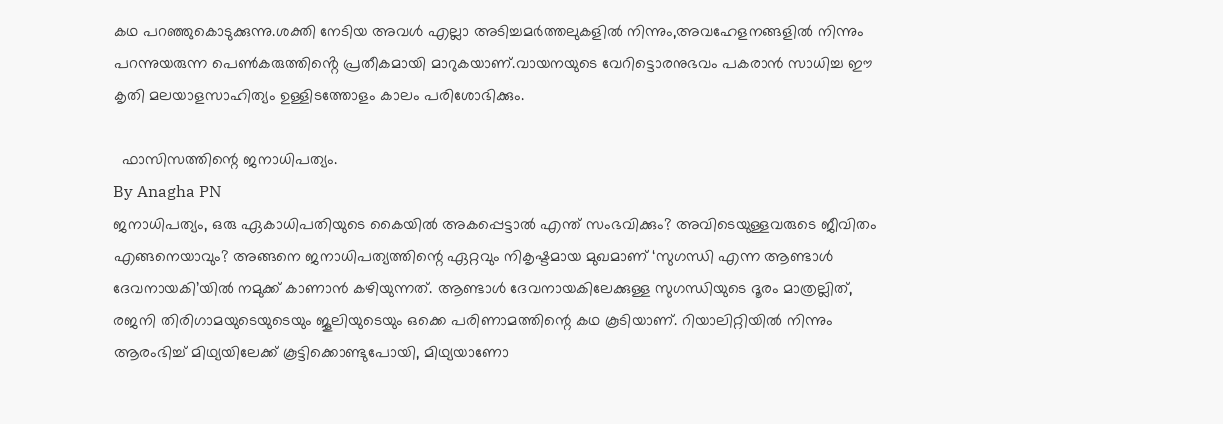കഥ പറഞ്ഞുകൊടുക്കുന്നു.ശക്തി നേടിയ അവൾ എല്ലാ അടിച്ചമർത്തലുകളിൽ നിന്നും,അവഹേളനങ്ങളിൽ നിന്നും പറന്നുയരുന്ന പെൺകരുത്തിൻ്റെ പ്രതീകമായി മാറുകയാണ്.വായനയുടെ വേറിട്ടൊരനുഭവം പകരാൻ സാധിച്ച ഈ കൃതി മലയാളസാഹിത്യം ഉള്ളിടത്തോളം കാലം പരിശോഭിക്കും.

  ഫാസിസത്തിന്റെ ജനാധിപത്യം.
By Anagha PN
ജനാധിപത്യം, ഒരു ഏകാധിപതിയുടെ കൈയിൽ അകപ്പെട്ടാൽ എന്ത് സംഭവിക്കും? അവിടെയുള്ളവരുടെ ജീവിതം എങ്ങനെയാവും? അങ്ങനെ ജനാധിപത്യത്തിന്റെ ഏറ്റവും നികൃഷ്ടമായ മുഖമാണ് ‘സുഗന്ധി എന്ന ആണ്ടാൾ ദേവനായകി’യിൽ നമുക്ക് കാണാൻ കഴിയുന്നത്. ആണ്ടാൾ ദേവനായകിലേക്കുള്ള സുഗന്ധിയുടെ ദൂരം മാത്രല്ലിത്, രജനി തിരിഗാമയുടെയുടെയും ജൂലിയുടെയും ഒക്കെ പരിണാമത്തിന്റെ കഥ കൂടിയാണ്. റിയാലിറ്റിയിൽ നിന്നും ആരംഭിച്ച് മിഥ്യയിലേക്ക് കൂട്ടിക്കൊണ്ടുപോയി, മിഥ്യയാണോ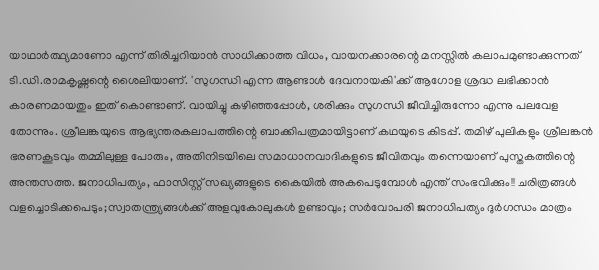യാഥാർത്ഥ്യമാണോ എന്ന് തിരിച്ചറിയാൻ സാധിക്കാത്ത വിധം, വായനക്കാരന്റെ മനസ്സിൽ കലാപമുണ്ടാക്കുന്നത് ടി.ഡി.രാമകൃഷ്ണന്റെ ശൈലിയാണ്. 'സുഗന്ധി എന്ന ആണ്ടാൾ ദേവനായകി'ക്ക് ആഗോള ശ്രദ്ധ ലഭിക്കാൻ കാരണമായതും ഇത് കൊണ്ടാണ്. വായിച്ചു കഴിഞ്ഞപ്പോൾ, ശരിക്കും സുഗന്ധി ജീവിച്ചിരുന്നോ എന്നു പലവേള തോന്നും. ശ്രീലങ്കയുടെ ആഭ്യന്തരകലാപത്തിന്റെ ബാക്കിപത്രമായിട്ടാണ് കഥയുടെ കിടപ്പ്. തമിഴ് പുലികളും ശ്രീലങ്കൻ ഭരണകൂടവും തമ്മിലുള്ള പോരും, അതിനിടയിലെ സമാധാനവാദികളുടെ ജീവിതവും തന്നെയാണ് പുസ്തകത്തിന്റെ അന്തസത്ത. ജനാധിപത്യം, ഫാസിസ്റ്റ് സഖ്യങ്ങളുടെ കൈയിൽ അകപെടുമ്പോൾ എന്ത് സംഭവിക്കും!! ചരിത്രങ്ങൾ വളച്ചൊടിക്കപെടും;സ്വാതന്ത്ര്യങ്ങൾക്ക് അളവുകോലുകൾ ഉണ്ടാവും; സർവോപരി ജനാധിപത്യം ദുർഗന്ധം മാത്രം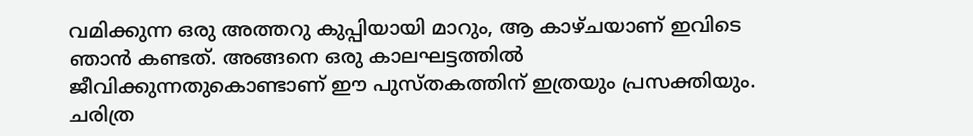വമിക്കുന്ന ഒരു അത്തറു കുപ്പിയായി മാറും, ആ കാഴ്ചയാണ് ഇവിടെ ഞാൻ കണ്ടത്. അങ്ങനെ ഒരു കാലഘട്ടത്തിൽ ജീവിക്കുന്നതുകൊണ്ടാണ് ഈ പുസ്‌തകത്തിന് ഇത്രയും പ്രസക്തിയും. ചരിത്ര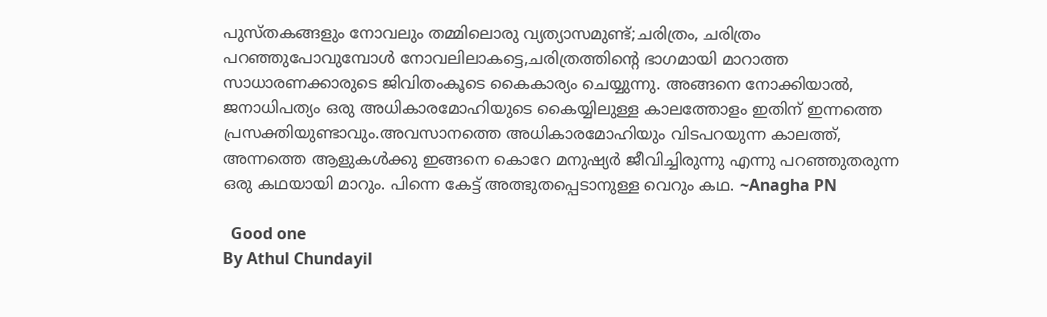പുസ്തകങ്ങളും നോവലും തമ്മിലൊരു വ്യത്യാസമുണ്ട്;ചരിത്രം, ചരിത്രം പറഞ്ഞുപോവുമ്പോൾ നോവലിലാകട്ടെ,ചരിത്രത്തിന്റെ ഭാഗമായി മാറാത്ത സാധാരണക്കാരുടെ ജിവിതംകൂടെ കൈകാര്യം ചെയ്യുന്നു. അങ്ങനെ നോക്കിയാൽ, ജനാധിപത്യം ഒരു അധികാരമോഹിയുടെ കൈയ്യിലുള്ള കാലത്തോളം ഇതിന് ഇന്നത്തെ പ്രസക്തിയുണ്ടാവും.അവസാനത്തെ അധികാരമോഹിയും വിടപറയുന്ന കാലത്ത്, അന്നത്തെ ആളുകൾക്കു ഇങ്ങനെ കൊറേ മനുഷ്യർ ജീവിച്ചിരുന്നു എന്നു പറഞ്ഞുതരുന്ന ഒരു കഥയായി മാറും. പിന്നെ കേട്ട് അത്ഭുതപ്പെടാനുള്ള വെറും കഥ. ~Anagha PN

  Good one
By Athul Chundayil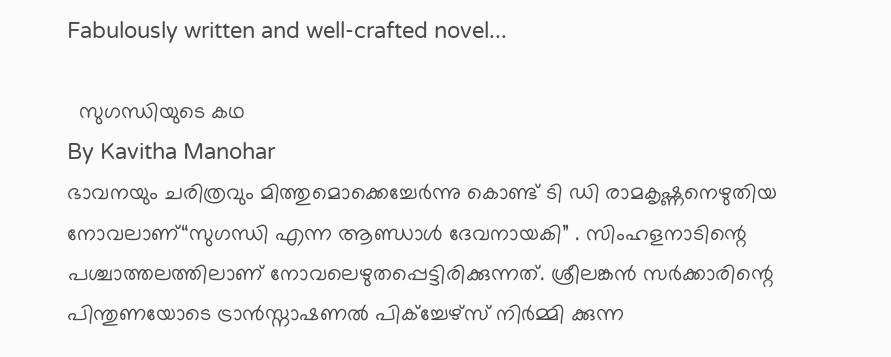Fabulously written and well-crafted novel...

  സുഗന്ധിയുടെ കഥ
By Kavitha Manohar
ഭാവനയും ചരിത്രവും മിത്തുമൊക്കെച്ചേര്‍ന്നു കൊണ്ട് ടി ഡി രാമകൃഷ്ണനെഴുതിയ നോവലാണ്“സുഗന്ധി എന്ന ആണ്ഡാള്‍ ദേവനായകി” . സിംഹളനാടിന്റെ പശ്ചാത്തലത്തിലാണ് നോവലെഴുതപ്പെട്ടിരിക്കുന്നത്. ശ്രീലങ്കന്‍ സര്‍ക്കാരിന്റെ പിന്തുണയോടെ ട്രാന്‍സ്നാഷണല്‍ പിക്ച്ചേഴ്സ് നിര്‍മ്മി ക്കുന്ന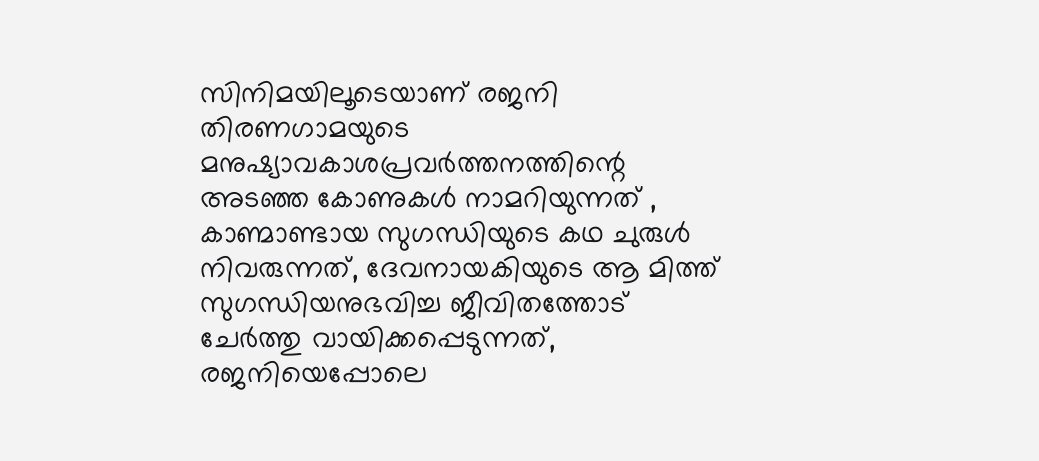സിനിമയിലൂടെയാണ് രജനി തിരണഗാമയുടെ മനുഷ്യാവകാശപ്രവര്‍ത്തനത്തിന്റെ അടഞ്ഞ കോണുകള്‍ നാമറിയുന്നത് , കാണ്മാണ്ടായ സുഗന്ധിയുടെ കഥ ചുരുള്‍ നിവരുന്നത്, ദേവനായകിയുടെ ആ മിത്ത് സുഗന്ധിയനുഭവിച്ച ജീവിതത്തോട് ചേര്‍ത്തു വായിക്കപ്പെടുന്നത്, രജനിയെപ്പോലെ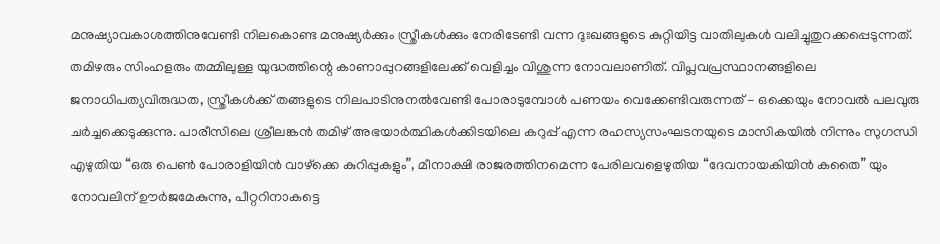മനുഷ്യാവകാശത്തിനുവേണ്ടി നിലകൊണ്ട മനുഷ്യര്‍ക്കും സ്ത്രീകള്‍ക്കും നേരിടേണ്ടി വന്ന ദുഃഖങ്ങളുടെ കുറ്റിയിട്ട വാതിലുകള്‍ വലിച്ചുതുറക്കപ്പെടുന്നത്. തമിഴരും സിംഹളരും തമ്മിലുള്ള യുദ്ധത്തിന്റെ കാണാപ്പുറങ്ങളിലേക്ക് വെളിച്ചം വിശുന്ന നോവലാണിത്. വിപ്ലവപ്രസ്ഥാനങ്ങളിലെ ജനാധിപത്യവിരുദ്ധത, സ്ത്രീകള്‍ക്ക് തങ്ങളുടെ നിലപാടിനുനല്‍വേണ്ടി പോരാടുമ്പോള്‍ പണയം വെക്കേണ്ടിവരുന്നത് - ഒക്കെയും നോവല്‍ പലവുരു ചര്‍ച്ചക്കെടുക്കുന്നു. പാരീസിലെ ശ്രീലങ്കന്‍ തമിഴ് അഭയാര്‍ത്ഥികള്‍ക്കിടയിലെ കറുപ്പ് എന്ന രഹസ്യസംഘടനയുടെ മാസികയില്‍ നിന്നും സുഗന്ധി എഴുതിയ “ഒരു പെണ്‍ പോരാളിയിന്‍ വാഴ്ക്കെ കുറിപ്പുകളും”, മീനാക്ഷി രാജരത്തിനമെന്ന പേരിലവളെഴുതിയ “ദേവനായകിയിന്‍ കതൈ” യും നോവലിന് ഊര്‍ജമേകുന്നു, പീറ്ററിനാകട്ടെ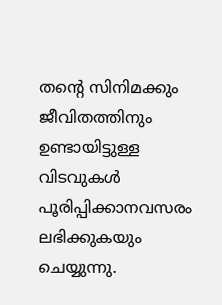തന്റെ സിനിമക്കും ജീവിതത്തിനും ഉണ്ടായിട്ടുള്ള വിടവുകള്‍ പൂരിപ്പിക്കാനവസരം ലഭിക്കുകയും ചെയ്യുന്നു.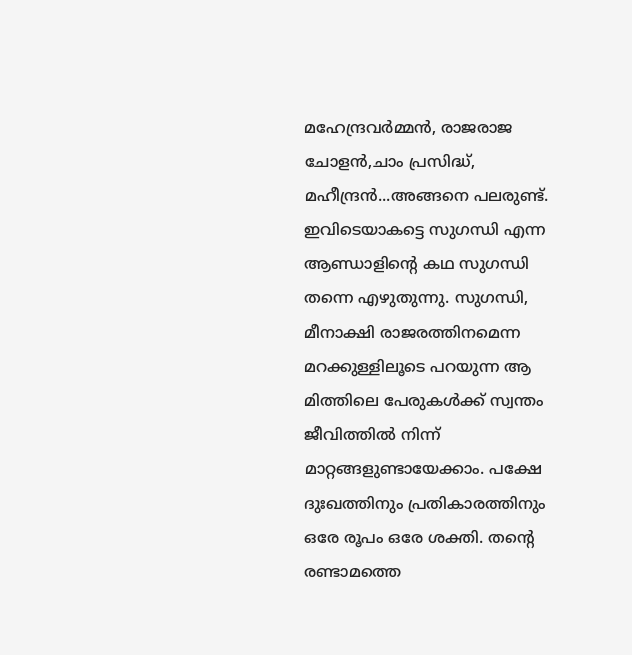മഹേന്ദ്രവര്‍മ്മന്‍, രാജരാജ ചോളന്‍,ചാം പ്രസിദ്ധ്, മഹീന്ദ്രന്‍...അങ്ങനെ പലരുണ്ട്. ഇവിടെയാകട്ടെ സുഗന്ധി എന്ന ആണ്ഡാളിന്റെ കഥ സുഗന്ധി തന്നെ എഴുതുന്നു. സുഗന്ധി, മീനാക്ഷി രാജരത്തിനമെന്ന മറക്കുള്ളിലൂടെ പറയുന്ന ആ മിത്തിലെ പേരുകള്‍ക്ക് സ്വന്തം ജീവിത്തില്‍ നിന്ന് മാറ്റങ്ങളുണ്ടായേക്കാം. പക്ഷേ ദുഃഖത്തിനും പ്രതികാരത്തിനും ഒരേ രൂപം ഒരേ ശക്തി. തന്റെ രണ്ടാമത്തെ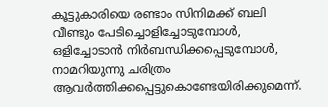കൂട്ടുകാരിയെ രണ്ടാം സിനിമക്ക് ബലി വീണ്ടും പേടിച്ചൊളിച്ചോടുമ്പോള്‍, ഒളിച്ചോടാന്‍ നിര്‍ബന്ധിക്കപ്പെടുമ്പോള്‍, നാമറിയുന്നു ചരിത്രം ആവര്‍ത്തിക്കപ്പെട്ടുകൊണ്ടേയിരിക്കുമെന്ന്.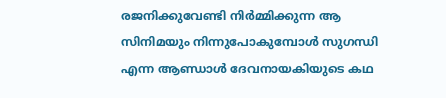രജനിക്കുവേണ്ടി നിര്‍മ്മിക്കുന്ന ആ സിനിമയും നിന്നുപോകുമ്പോള്‍ സുഗന്ധി എന്ന ആണ്ഡാള്‍ ദേവനായകിയുടെ കഥ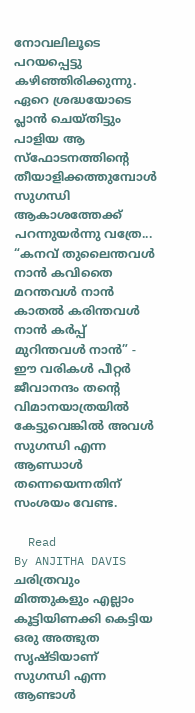നോവലിലൂടെ പറയപ്പെട്ടു കഴിഞ്ഞിരിക്കുന്നു. ഏറെ ശ്രദ്ധയോടെ പ്ലാന്‍ ചെയ്തിട്ടും പാളിയ ആ സ്ഫോടനത്തിന്റെ‍ തീയാളിക്കത്തുമ്പോള്‍ സുഗന്ധി ആകാശത്തേക്ക് പറന്നുയര്‍ന്നു വത്രേ... “കനവ് തുലൈന്തവള്‍ നാന്‍ കവിതൈ മറന്തവള്‍ നാന്‍ കാതല്‍ കരിന്തവള്‍ നാന്‍ കര്‍പ്പ് മുറിന്തവള്‍ നാന്‍” - ഈ വരികള്‍ പീറ്റര്‍ ജീവാനന്ദം തന്റെ വിമാനയാത്രയില്‍ കേട്ടുവെങ്കില്‍ അവള്‍ സുഗന്ധി എന്ന ആണ്ഡാള്‍ തന്നെയെന്നതിന് സംശയം വേണ്ട.

  Read
By ANJITHA DAVIS
ചരിത്രവും മിത്തുകളും എല്ലാം കൂട്ടിയിണക്കി കെട്ടിയ ഒരു അത്ഭുത സൃഷ്ടിയാണ് സുഗന്ധി എന്ന ആണ്ടാൾ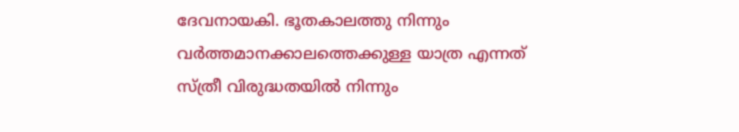ദേവനായകി. ഭൂതകാലത്തു നിന്നും വർത്തമാനക്കാലത്തെക്കുള്ള യാത്ര എന്നത് സ്ത്രീ വിരുദ്ധതയിൽ നിന്നും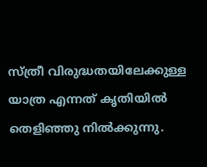സ്ത്രീ വിരുദ്ധതയിലേക്കുള്ള യാത്ര എന്നത് കൃതിയിൽ തെളിഞ്ഞു നിൽക്കുന്നു.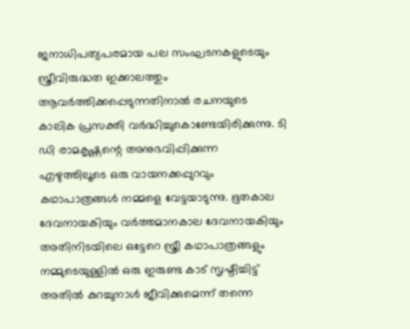ജനാധിപത്യപരമായ പല സംഘടനകളുടെയും സ്ത്രീവിരുദ്ധത ഇക്കാലത്തും ആവർത്തിക്കപ്പെടുന്നതിനാൽ രചനയുടെ കാലിക പ്രസക്തി വർദ്ധിച്ചുകൊണ്ടേയിരിക്കുന്നു. ടി ഡി രാമകൃഷ്ണന്റെ അനുഭവിപ്പിക്കുന്ന എഴുത്തിലൂടെ ഒരു വായനക്കപ്പുറവും കഥാപാത്രങ്ങൾ നമ്മളെ വേട്ടയാടുന്നു. ഭൂതകാല ദേവനായകിയും വർത്തമാനകാല ദേവനായകിയും അതിനിടയിലെ ഒട്ടേറെ സ്ത്രീ കഥാപാത്രങ്ങളും നമ്മുടെയുള്ളിൽ ഒരു ഇരുണ്ട കാട് സൃഷ്ടിച്ചിട്ട് അതിൽ കുറച്ചുനാൾ ജീവിക്കുമെന്ന് തന്നെ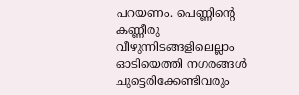പറയണം. പെണ്ണിന്റെ കണ്ണീരു വീഴുന്നിടങ്ങളിലെല്ലാം ഓടിയെത്തി നഗരങ്ങൾ ചുട്ടെരിക്കേണ്ടിവരും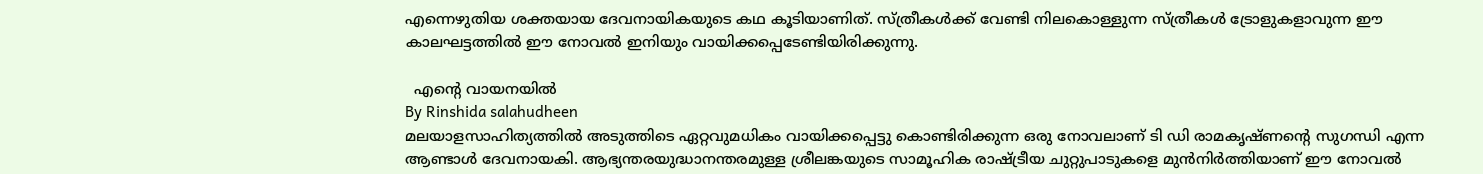എന്നെഴുതിയ ശക്തയായ ദേവനായികയുടെ കഥ കൂടിയാണിത്. സ്ത്രീകൾക്ക് വേണ്ടി നിലകൊള്ളുന്ന സ്ത്രീകൾ ട്രോളുകളാവുന്ന ഈ കാലഘട്ടത്തിൽ ഈ നോവൽ ഇനിയും വായിക്കപ്പെടേണ്ടിയിരിക്കുന്നു.

  എന്റെ വായനയിൽ
By Rinshida salahudheen
മലയാളസാഹിത്യത്തില്‍ അടുത്തിടെ ഏറ്റവുമധികം വായിക്കപ്പെട്ടു കൊണ്ടിരിക്കുന്ന ഒരു നോവലാണ് ടി ഡി രാമകൃഷ്ണന്റെ സുഗന്ധി എന്ന ആണ്ടാള്‍ ദേവനായകി. ആഭ്യന്തരയുദ്ധാനന്തരമുള്ള ശ്രീലങ്കയുടെ സാമൂഹിക രാഷ്ട്രീയ ചുറ്റുപാടുകളെ മുൻനിർത്തിയാണ് ഈ നോവൽ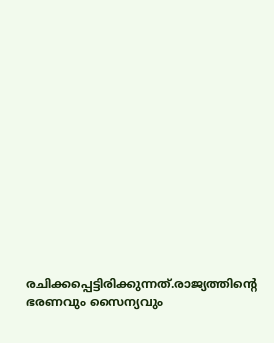രചിക്കപ്പെട്ടിരിക്കുന്നത്.രാജ്യത്തിന്റെ ഭരണവും സൈന്യവും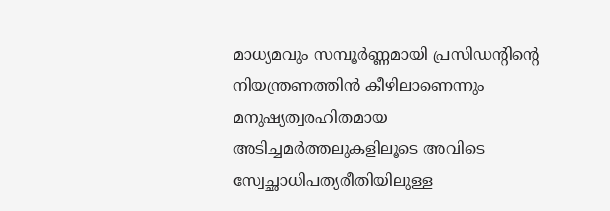മാധ്യമവും സമ്പൂര്‍ണ്ണമായി പ്രസിഡന്റിന്റെ നിയന്ത്രണത്തിന്‍ കീഴിലാണെന്നും മനുഷ്യത്വരഹിതമായ അടിച്ചമര്‍ത്തലുകളിലൂടെ അവിടെ സ്വേച്ഛാധിപത്യരീതിയിലുള്ള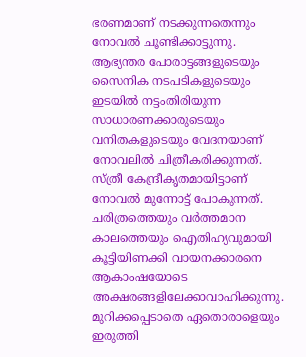ഭരണമാണ് നടക്കുന്നതെന്നും നോവല്‍ ചൂണ്ടിക്കാട്ടുന്നു. ആഭ്യന്തര പോരാട്ടങ്ങളുടെയും സൈനിക നടപടികളുടെയും ഇടയില്‍ നട്ടംതിരിയുന്ന സാധാരണക്കാരുടെയും വനിതകളുടെയും വേദനയാണ് നോവലില്‍ ചിത്രീകരിക്കുന്നത്. സ്ത്രീ കേന്ദ്രീകൃതമായിട്ടാണ് നോവൽ മുന്നോട്ട് പോകുന്നത്. ചരിത്രത്തെയും വർത്തമാന കാലത്തെയും ഐതിഹ്യവുമായി കൂട്ടിയിണക്കി വായനക്കാരനെ ആകാംഷയോടെ അക്ഷരങ്ങളിലേക്കാവാഹിക്കുന്നു. മുറിക്കപ്പെടാതെ ഏതൊരാളെയും ഇരുത്തി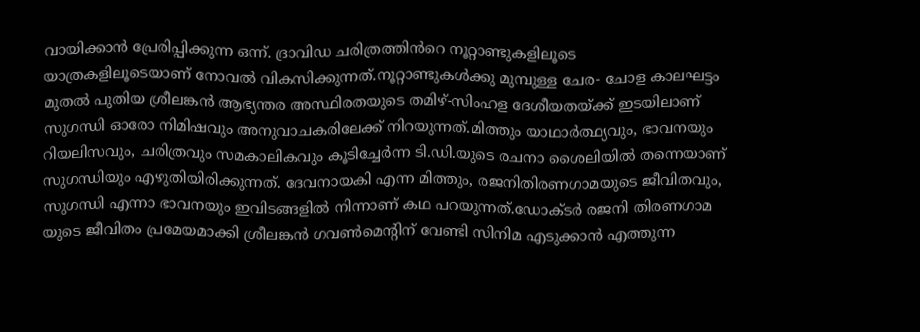വായിക്കാൻ പ്രേരിപ്പിക്കുന്ന ഒന്ന്. ദ്രാവിഡ ചരിത്രത്തിൻറെ നൂറ്റാണ്ടുകളിലൂടെ യാത്രകളിലൂടെയാണ് നോവൽ വികസിക്കുന്നത്.നൂറ്റാണ്ടുകൾക്കു മുമ്പുള്ള ചേര- ചോള കാലഘട്ടം മുതൽ പുതിയ ശ്രീലങ്കൻ ആഭ്യന്തര അസ്ഥിരതയുടെ തമിഴ്-സിംഹള ദേശീയതയ്ക്ക് ഇടയിലാണ് സുഗന്ധി ഓരോ നിമിഷവും അനുവാചകരിലേക്ക് നിറയുന്നത്.മിത്തും യാഥാർത്ഥ്യവും, ഭാവനയും റിയലിസവും, ചരിത്രവും സമകാലികവും കൂടിച്ചേർന്ന ടി.ഡി.യുടെ രചനാ ശൈലിയിൽ തന്നെയാണ് സുഗന്ധിയും എഴുതിയിരിക്കുന്നത്. ദേവനായകി എന്ന മിത്തും, രജനിതിരണഗാമയുടെ ജീവിതവും, സുഗന്ധി എന്നാ ഭാവനയും ഇവിടങ്ങളിൽ നിന്നാണ് കഥ പറയുന്നത്.ഡോക്ടർ രജനി തിരണഗാമ യുടെ ജീവിതം പ്രമേയമാക്കി ശ്രീലങ്കൻ ഗവൺമെന്റിന് വേണ്ടി സിനിമ എടുക്കാൻ എത്തുന്ന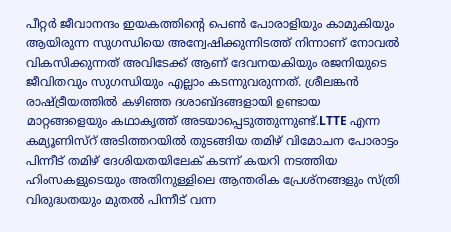പീറ്റർ ജീവാനന്ദം ഇയകത്തിന്റെ പെൺ പോരാളിയും കാമുകിയും ആയിരുന്ന സുഗന്ധിയെ അന്വേഷിക്കുന്നിടത്ത് നിന്നാണ് നോവൽ വികസിക്കുന്നത് അവിടേക്ക് ആണ് ദേവനയകിയും രജനിയുടെ ജീവിതവും സുഗന്ധിയും എല്ലാം കടന്നുവരുന്നത്. ശ്രീലങ്കൻ രാഷ്ട്രീയത്തിൽ കഴിഞ്ഞ ദശാബ്ദങ്ങളായി ഉണ്ടായ മാറ്റങ്ങളെയും കഥാകൃത്ത് അടയാപ്പെടുത്തുന്നുണ്ട്.LTTE എന്ന കമ്യൂണിസ്റ് അടിത്തറയിൽ തുടങ്ങിയ തമിഴ് വിമോചന പോരാട്ടം പിന്നീട് തമിഴ് ദേശിയതയിലേക് കടന്ന് കയറി നടത്തിയ ഹിംസകളുടെയും അതിനുള്ളിലെ ആന്തരിക പ്രേശ്നങ്ങളും സ്ത്രി വിരുദ്ധതയും മുതൽ പിന്നീട് വന്ന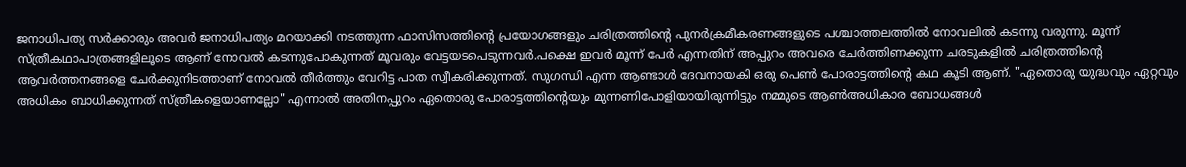ജനാധിപത്യ സർക്കാരും അവർ ജനാധിപത്യം മറയാക്കി നടത്തുന്ന ഫാസിസത്തിന്റെ പ്രയോഗങ്ങളും ചരിത്രത്തിന്റെ പുനർക്രമീകരണങ്ങളുടെ പശ്ചാത്തലത്തിൽ നോവലിൽ കടന്നു വരുന്നു. മൂന്ന് സ്ത്രീകഥാപാത്രങ്ങളിലൂടെ ആണ് നോവൽ കടന്നുപോകുന്നത് മൂവരും വേട്ടയടപെടുന്നവർ.പക്ഷെ ഇവർ മൂന്ന് പേർ എന്നതിന് അപ്പുറം അവരെ ചേർത്തിണക്കുന്ന ചരടുകളിൽ ചരിത്രത്തിന്റെ ആവർത്തനങ്ങളെ ചേർക്കുനിടത്താണ് നോവൽ തീർത്തും വേറിട്ട പാത സ്വീകരിക്കുന്നത്. സുഗന്ധി എന്ന ആണ്ടാൾ ദേവനായകി ഒരു പെൺ പോരാട്ടത്തിന്റെ കഥ കൂടി ആണ്. "ഏതൊരു യുദ്ധവും ഏറ്റവും അധികം ബാധിക്കുന്നത് സ്ത്രീകളെയാണല്ലോ" എന്നാൽ അതിനപ്പുറം ഏതൊരു പോരാട്ടത്തിന്റെയും മുന്നണിപോളിയായിരുന്നിട്ടും നമ്മുടെ ആൺഅധികാര ബോധങ്ങൾ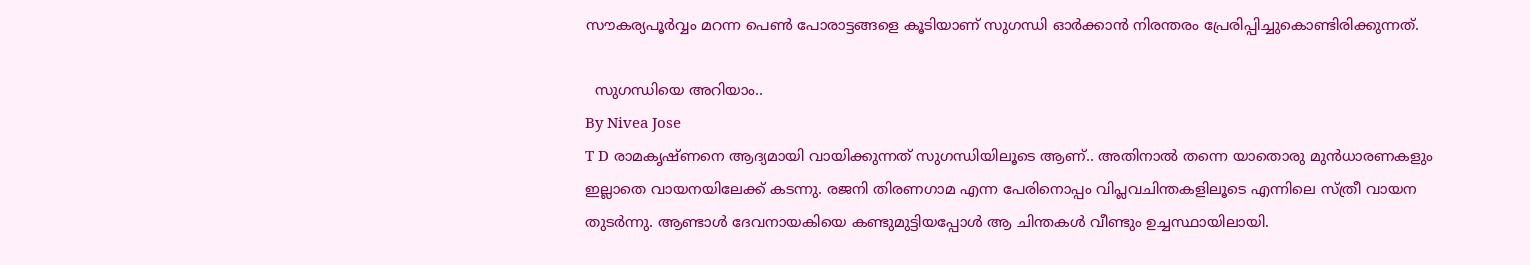സൗകര്യപൂർവ്വം മറന്ന പെൺ പോരാട്ടങ്ങളെ കൂടിയാണ് സുഗന്ധി ഓർക്കാൻ നിരന്തരം പ്രേരിപ്പിച്ചുകൊണ്ടിരിക്കുന്നത്.

  സുഗന്ധിയെ അറിയാം..
By Nivea Jose
T D രാമകൃഷ്ണനെ ആദ്യമായി വായിക്കുന്നത് സുഗന്ധിയിലൂടെ ആണ്.. അതിനാൽ തന്നെ യാതൊരു മുൻധാരണകളും ഇല്ലാതെ വായനയിലേക്ക് കടന്നു. രജനി തിരണഗാമ എന്ന പേരിനൊപ്പം വിപ്ലവചിന്തകളിലൂടെ എന്നിലെ സ്ത്രീ വായന തുടർന്നു. ആണ്ടാൾ ദേവനായകിയെ കണ്ടുമുട്ടിയപ്പോൾ ആ ചിന്തകൾ വീണ്ടും ഉച്ചസ്ഥായിലായി.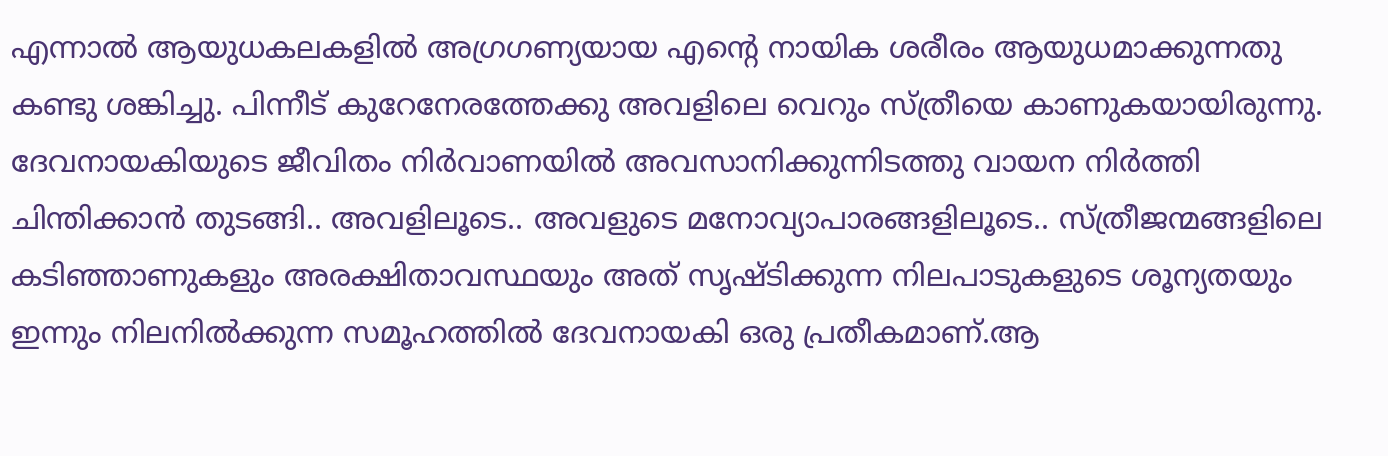എന്നാൽ ആയുധകലകളിൽ അഗ്രഗണ്യയായ എന്റെ നായിക ശരീരം ആയുധമാക്കുന്നതു കണ്ടു ശങ്കിച്ചു. പിന്നീട് കുറേനേരത്തേക്കു അവളിലെ വെറും സ്ത്രീയെ കാണുകയായിരുന്നു. ദേവനായകിയുടെ ജീവിതം നിർവാണയിൽ അവസാനിക്കുന്നിടത്തു വായന നിർത്തി ചിന്തിക്കാൻ തുടങ്ങി.. അവളിലൂടെ.. അവളുടെ മനോവ്യാപാരങ്ങളിലൂടെ.. സ്ത്രീജന്മങ്ങളിലെ കടിഞ്ഞാണുകളും അരക്ഷിതാവസ്ഥയും അത് സൃഷ്ടിക്കുന്ന നിലപാടുകളുടെ ശൂന്യതയും ഇന്നും നിലനിൽക്കുന്ന സമൂഹത്തിൽ ദേവനായകി ഒരു പ്രതീകമാണ്.ആ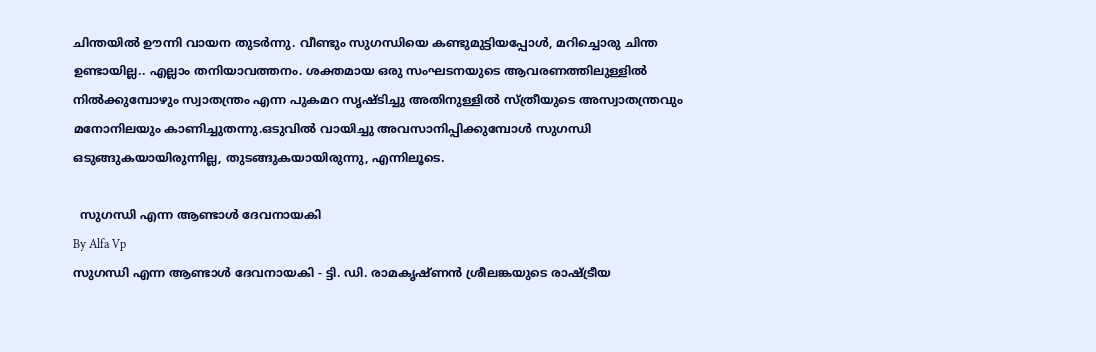ചിന്തയിൽ ഊന്നി വായന തുടർന്നു. വീണ്ടും സുഗന്ധിയെ കണ്ടുമുട്ടിയപ്പോൾ, മറിച്ചൊരു ചിന്ത ഉണ്ടായില്ല.. എല്ലാം തനിയാവത്തനം. ശക്തമായ ഒരു സംഘടനയുടെ ആവരണത്തിലുള്ളിൽ നിൽക്കുമ്പോഴും സ്വാതന്ത്രം എന്ന പുകമറ സൃഷ്ടിച്ചു അതിനുള്ളിൽ സ്ത്രീയുടെ അസ്വാതന്ത്രവും മനോനിലയും കാണിച്ചുതന്നു.ഒടുവിൽ വായിച്ചു അവസാനിപ്പിക്കുമ്പോൾ സുഗന്ധി ഒടുങ്ങുകയായിരുന്നില്ല, തുടങ്ങുകയായിരുന്നു, എന്നിലൂടെ.

  സുഗന്ധി എന്ന ആണ്ടാൾ ദേവനായകി
By Alfa Vp
സുഗന്ധി എന്ന ആണ്ടാൾ ദേവനായകി - ട്ടി. ഡി. രാമകൃഷ്ണൻ ശ്രീലങ്കയുടെ രാഷ്ട്രീയ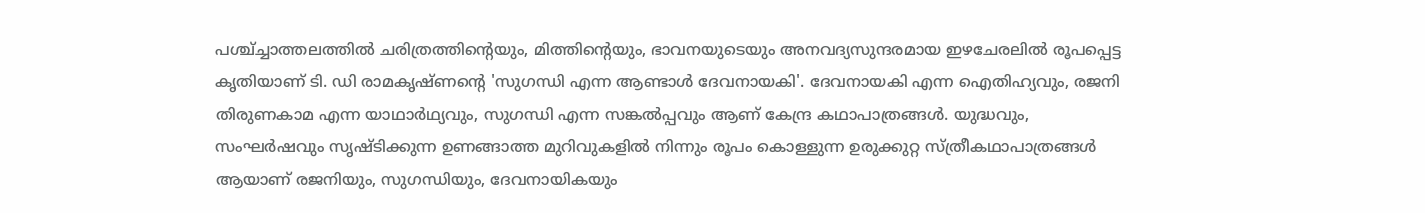പശ്ച്ച്ചാത്തലത്തിൽ ചരിത്രത്തിന്റെയും, മിത്തിന്റെയും, ഭാവനയുടെയും അനവദ്യസുന്ദരമായ ഇഴചേരലിൽ രൂപപ്പെട്ട കൃതിയാണ് ടി. ഡി രാമകൃഷ്ണന്റെ 'സുഗന്ധി എന്ന ആണ്ടാൾ ദേവനായകി'. ദേവനായകി എന്ന ഐതിഹ്യവും, രജനി തിരുണകാമ എന്ന യാഥാർഥ്യവും, സുഗന്ധി എന്ന സങ്കൽപ്പവും ആണ് കേന്ദ്ര കഥാപാത്രങ്ങൾ. യുദ്ധവും, സംഘർഷവും സൃഷ്ടിക്കുന്ന ഉണങ്ങാത്ത മുറിവുകളിൽ നിന്നും രൂപം കൊള്ളുന്ന ഉരുക്കുറ്റ സ്ത്രീകഥാപാത്രങ്ങൾ ആയാണ് രജനിയും, സുഗന്ധിയും, ദേവനായികയും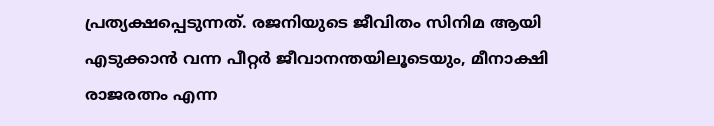പ്രത്യക്ഷപ്പെടുന്നത്. രജനിയുടെ ജീവിതം സിനിമ ആയി എടുക്കാൻ വന്ന പീറ്റർ ജീവാനന്തയിലൂടെയും, മീനാക്ഷി രാജരത്നം എന്ന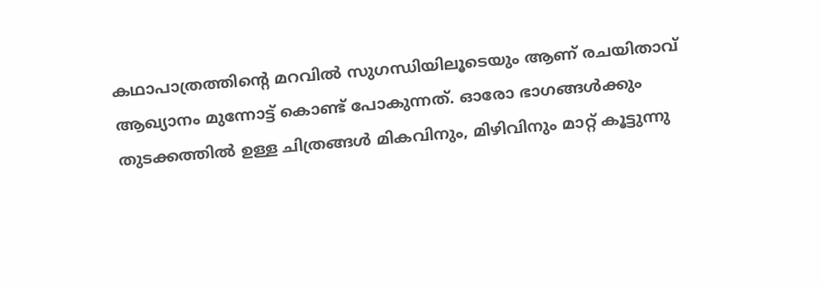കഥാപാത്രത്തിന്റെ മറവിൽ സുഗന്ധിയിലൂടെയും ആണ് രചയിതാവ് ആഖ്യാനം മുന്നോട്ട് കൊണ്ട് പോകുന്നത്. ഓരോ ഭാഗങ്ങൾക്കും തുടക്കത്തിൽ ഉള്ള ചിത്രങ്ങൾ മികവിനും, മിഴിവിനും മാറ്റ് കൂട്ടുന്നു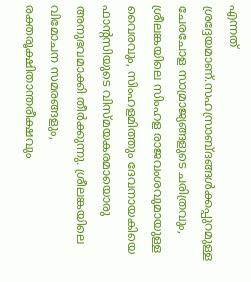എന്നത് ശ്രദ്ദേയമാണ്.സഹസ്രാബ്ദങ്ങൾക്കപ്പുറമുള്ള ചേരചോള സാമ്രാജ്യങ്ങളുടെ ചരിത്രവും, ശ്രീലങ്കയിലെ സിംഹള രാജവംശവുമായുള്ള വൈരവും, സിംഹളമിത്തും ദേവനായകിയെ ഫാന്റസിയുടെ വിസ്മയകരമായൊരു അനുഭവമാക്കി തീർക്കുന്നു. ശ്രീലങ്കയിലെ വിമോചന സമരങ്ങളും, രക്തരൂക്ഷിതാന്തരീക്ഷവും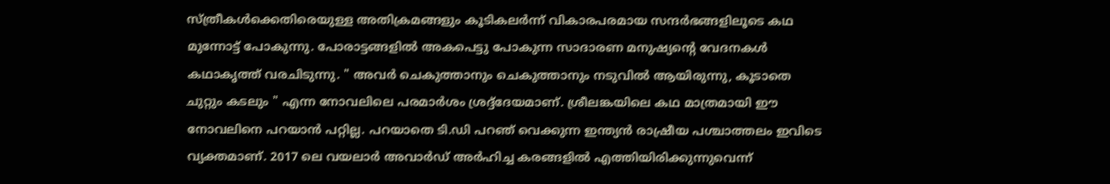സ്ത്രീകൾക്കെതിരെയുള്ള അതിക്രമങ്ങളും കൂടികലർന്ന് വികാരപരമായ സന്ദർഭങ്ങളിലൂടെ കഥ മുന്നോട്ട് പോകുന്നു. പോരാട്ടങ്ങളിൽ അകപെട്ടു പോകുന്ന സാദാരണ മനുഷ്യന്റെ വേദനകൾ കഥാകൃത്ത് വരചിടുന്നു. " അവർ ചെകുത്താനും ചെകുത്താനും നടുവിൽ ആയിരുന്നു, കൂടാതെ ചുറ്റും കടലും " എന്ന നോവലിലെ പരമാർശം ശ്രദ്ദ്ദേയമാണ്. ശ്രീലങ്കയിലെ കഥ മാത്രമായി ഈ നോവലിനെ പറയാൻ പറ്റില്ല. പറയാതെ ടി.ഡി പറഞ് വെക്കുന്ന ഇന്ത്യൻ രാഷ്രീയ പശ്ചാത്തലം ഇവിടെ വ്യക്തമാണ്. 2017 ലെ വയലാർ അവാർഡ് അർഹിച്ച കരങ്ങളിൽ എത്തിയിരിക്കുന്നുവെന്ന്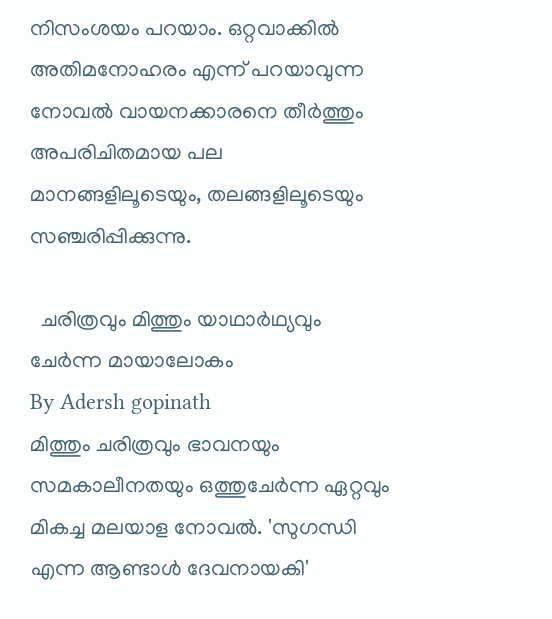നിസംശയം പറയാം. ഒറ്റവാക്കിൽ അതിമനോഹരം എന്ന് പറയാവുന്ന നോവൽ വായനക്കാരനെ തീർത്തും അപരിചിതമായ പല മാനങ്ങളിലൂടെയും, തലങ്ങളിലൂടെയും സഞ്ചരിപ്പിക്കുന്നു.

  ചരിത്രവും മിത്തും യാഥാർഥ്യവും ചേർന്ന മായാലോകം
By Adersh gopinath
മിത്തും ചരിത്രവും ഭാവനയും സമകാലീനതയും ഒത്തുചേർന്ന ഏറ്റവും മികച്ച മലയാള നോവൽ. 'സുഗന്ധി എന്ന ആണ്ടാൾ ദേവനായകി'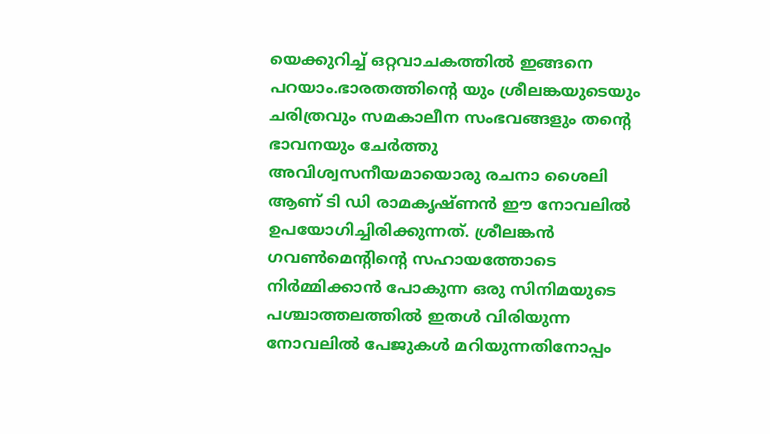യെക്കുറിച്ച് ഒറ്റവാചകത്തിൽ ഇങ്ങനെ പറയാം.ഭാരതത്തിന്റെ യും ശ്രീലങ്കയുടെയും ചരിത്രവും സമകാലീന സംഭവങ്ങളും തന്റെ ഭാവനയും ചേർത്തു അവിശ്വസനീയമായൊരു രചനാ ശൈലി ആണ് ടി ഡി രാമകൃഷ്ണൻ ഈ നോവലിൽ ഉപയോഗിച്ചിരിക്കുന്നത്. ശ്രീലങ്കൻ ഗവൺമെന്റിന്റെ സഹായത്തോടെ നിർമ്മിക്കാൻ പോകുന്ന ഒരു സിനിമയുടെ പശ്ചാത്തലത്തിൽ ഇതൾ വിരിയുന്ന നോവലിൽ പേജുകൾ മറിയുന്നതിനോപ്പം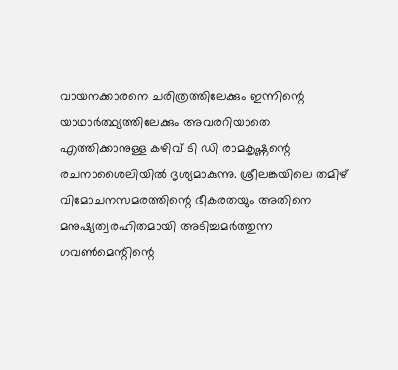വായനക്കാരനെ ചരിത്രത്തിലേക്കും ഇന്നിന്റെ യാഥാർത്ഥ്യത്തിലേക്കും അവരറിയാതെ എത്തിക്കാനുള്ള കഴിവ് ടി ഡി രാമകൃഷ്ണന്റെ രചനാശൈലിയിൽ ദൃശ്യമാകുന്നു. ശ്രീലങ്കയിലെ തമിഴ് വിമോചനസമരത്തിന്റെ ഭീകരതയും അതിനെ മനുഷ്യത്വരഹിതമായി അടിച്ചമർത്തുന്ന ഗവൺമെന്റിന്റെ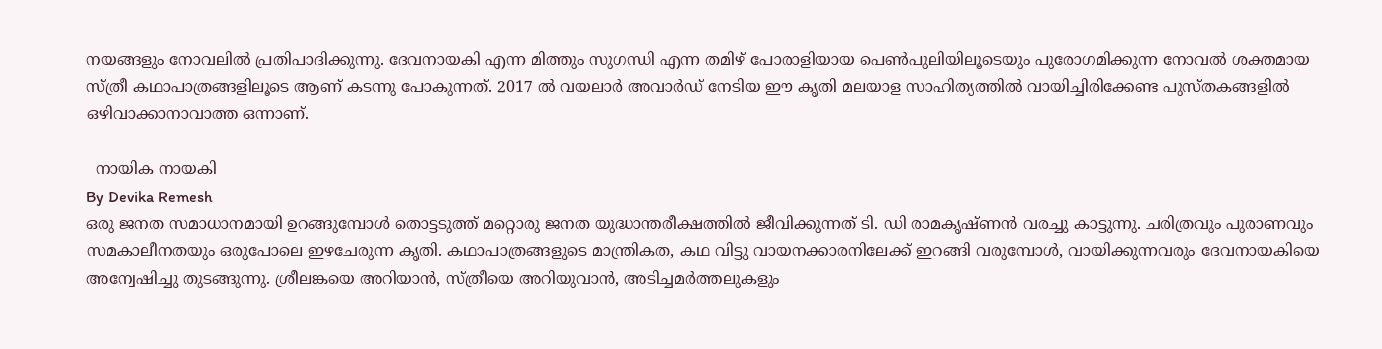നയങ്ങളും നോവലിൽ പ്രതിപാദിക്കുന്നു. ദേവനായകി എന്ന മിത്തും സുഗന്ധി എന്ന തമിഴ് പോരാളിയായ പെൺപുലിയിലൂടെയും പുരോഗമിക്കുന്ന നോവൽ ശക്തമായ സ്ത്രീ കഥാപാത്രങ്ങളിലൂടെ ആണ് കടന്നു പോകുന്നത്. 2017 ൽ വയലാർ അവാർഡ് നേടിയ ഈ കൃതി മലയാള സാഹിത്യത്തിൽ വായിച്ചിരിക്കേണ്ട പുസ്തകങ്ങളിൽ ഒഴിവാക്കാനാവാത്ത ഒന്നാണ്.

  നായിക നായകി
By Devika Remesh
ഒരു ജനത സമാധാനമായി ഉറങ്ങുമ്പോൾ തൊട്ടടുത്ത് മറ്റൊരു ജനത യുദ്ധാന്തരീക്ഷത്തിൽ ജീവിക്കുന്നത് ടി. ഡി രാമകൃഷ്ണൻ വരച്ചു കാട്ടുന്നു. ചരിത്രവും പുരാണവും സമകാലീനതയും ഒരുപോലെ ഇഴചേരുന്ന കൃതി. കഥാപാത്രങ്ങളുടെ മാന്ത്രികത, കഥ വിട്ടു വായനക്കാരനിലേക്ക് ഇറങ്ങി വരുമ്പോൾ, വായിക്കുന്നവരും ദേവനായകിയെ അന്വേഷിച്ചു തുടങ്ങുന്നു. ശ്രീലങ്കയെ അറിയാൻ, സ്ത്രീയെ അറിയുവാൻ, അടിച്ചമർത്തലുകളും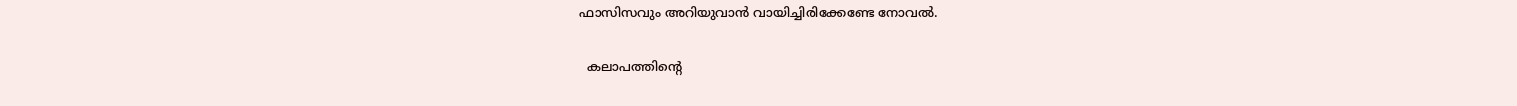ഫാസിസവും അറിയുവാൻ വായിച്ചിരിക്കേണ്ടേ നോവൽ.

  കലാപത്തിൻ്റെ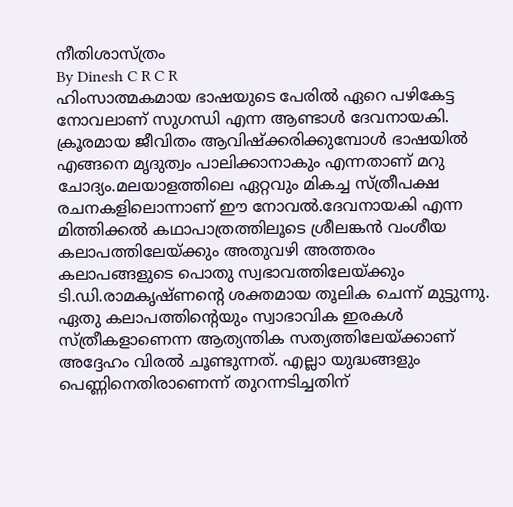നീതിശാസ്ത്രം
By Dinesh C R C R
ഹിംസാത്മകമായ ഭാഷയുടെ പേരിൽ ഏറെ പഴികേട്ട നോവലാണ് സുഗന്ധി എന്ന ആണ്ടാൾ ദേവനായകി. ക്രൂരമായ ജീവിതം ആവിഷ്ക്കരിക്കുമ്പോൾ ഭാഷയിൽ എങ്ങനെ മൃദുത്വം പാലിക്കാനാകും എന്നതാണ് മറു ചോദ്യം.മലയാളത്തിലെ ഏറ്റവും മികച്ച സ്ത്രീപക്ഷ രചനകളിലൊന്നാണ് ഈ നോവൽ.ദേവനായകി എന്ന മിത്തിക്കൽ കഥാപാത്രത്തിലൂടെ ശ്രീലങ്കൻ വംശീയ കലാപത്തിലേയ്ക്കും അതുവഴി അത്തരം കലാപങ്ങളുടെ പൊതു സ്വഭാവത്തിലേയ്ക്കും ടി.ഡി.രാമകൃഷ്ണൻ്റെ ശക്തമായ തൂലിക ചെന്ന് മുട്ടുന്നു. ഏതു കലാപത്തിൻ്റെയും സ്വാഭാവിക ഇരകൾ സ്ത്രീകളാണെന്ന ആത്യന്തിക സത്യത്തിലേയ്ക്കാണ് അദ്ദേഹം വിരൽ ചൂണ്ടുന്നത്. എല്ലാ യുദ്ധങ്ങളും പെണ്ണിനെതിരാണെന്ന് തുറന്നടിച്ചതിന്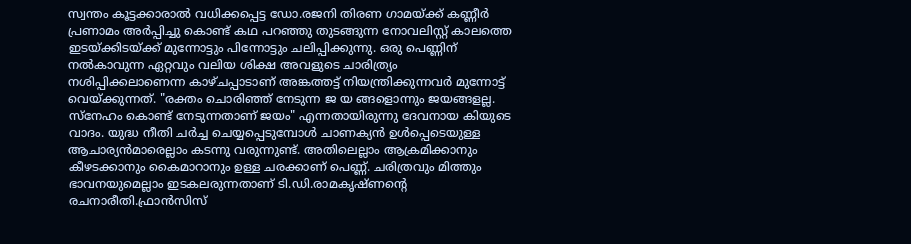സ്വന്തം കൂട്ടക്കാരാൽ വധിക്കപ്പെട്ട ഡോ.രജനി തിരണ ഗാമയ്ക്ക് കണ്ണീർ പ്രണാമം അർപ്പിച്ചു കൊണ്ട് കഥ പറഞ്ഞു തുടങ്ങുന്ന നോവലിസ്റ്റ് കാലത്തെ ഇടയ്ക്കിടയ്ക്ക് മുന്നോട്ടും പിന്നോട്ടും ചലിപ്പിക്കുന്നു. ഒരു പെണ്ണിന് നൽകാവുന്ന ഏറ്റവും വലിയ ശിക്ഷ അവളുടെ ചാരിത്ര്യം നശിപ്പിക്കലാണെന്ന കാഴ്ചപ്പാടാണ് അങ്കത്തട്ട് നിയന്ത്രിക്കുന്നവർ മുന്നോട്ട് വെയ്ക്കുന്നത്. "രക്തം ചൊരിഞ്ഞ് നേടുന്ന ജ യ ങ്ങളൊന്നും ജയങ്ങളല്ല. സ്നേഹം കൊണ്ട് നേടുന്നതാണ് ജയം" എന്നതായിരുന്നു ദേവനായ കിയുടെ വാദം. യുദ്ധ നീതി ചർച്ച ചെയ്യപ്പെടുമ്പോൾ ചാണക്യൻ ഉൾപ്പെടെയുള്ള ആചാര്യൻമാരെല്ലാം കടന്നു വരുന്നുണ്ട്. അതിലെല്ലാം ആക്രമിക്കാനും കീഴടക്കാനും കൈമാറാനും ഉള്ള ചരക്കാണ് പെണ്ണ്. ചരിത്രവും മിത്തും ഭാവനയുമെല്ലാം ഇടകലരുന്നതാണ് ടി.ഡി.രാമകൃഷ്ണൻ്റെ രചനാരീതി.ഫ്രാൻസിസ്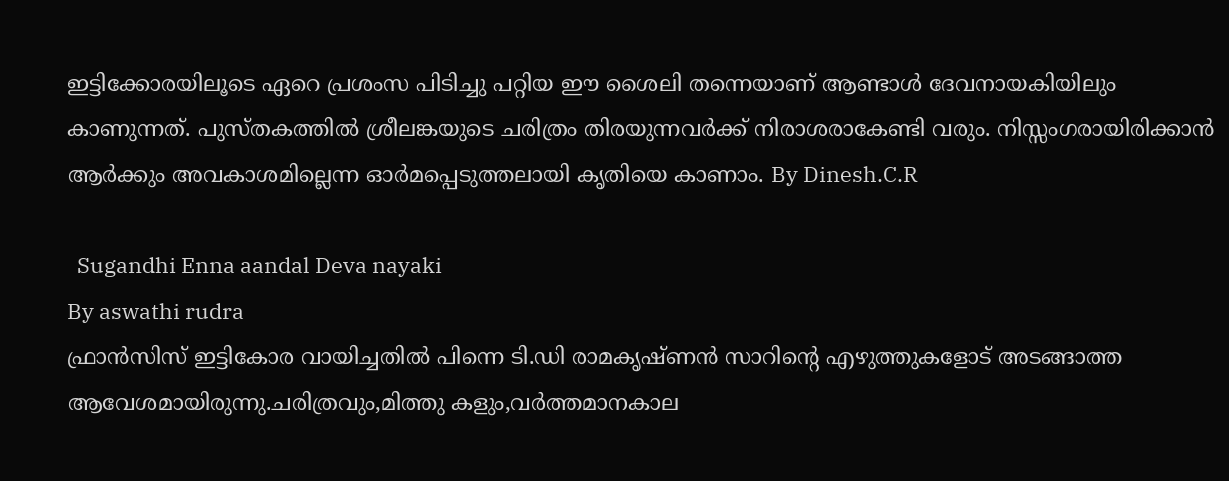ഇട്ടിക്കോരയിലൂടെ ഏറെ പ്രശംസ പിടിച്ചു പറ്റിയ ഈ ശൈലി തന്നെയാണ് ആണ്ടാൾ ദേവനായകിയിലും കാണുന്നത്. പുസ്തകത്തിൽ ശ്രീലങ്കയുടെ ചരിത്രം തിരയുന്നവർക്ക് നിരാശരാകേണ്ടി വരും. നിസ്സംഗരായിരിക്കാൻ ആർക്കും അവകാശമില്ലെന്ന ഓർമപ്പെടുത്തലായി കൃതിയെ കാണാം. By Dinesh.C.R

  Sugandhi Enna aandal Deva nayaki
By aswathi rudra
ഫ്രാൻസിസ് ഇട്ടികോര വായിച്ചതിൽ പിന്നെ ടി.ഡി രാമകൃഷ്ണൻ സാറിന്റെ എഴുത്തുകളോട് അടങ്ങാത്ത ആവേശമായിരുന്നു.ചരിത്രവും,മിത്തു കളും,വർത്തമാനകാല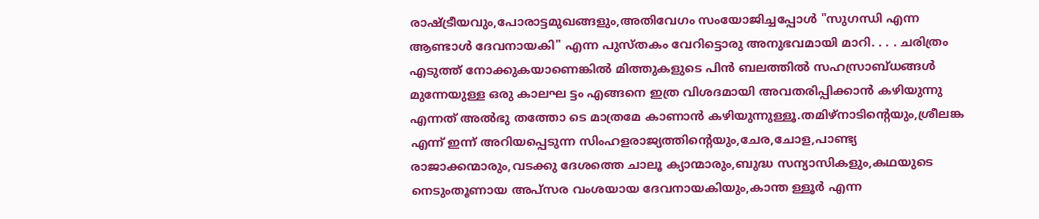രാഷ്ട്രീയവും,പോരാട്ടമുഖങ്ങളും,അതിവേഗം സംയോജിച്ചപ്പോൾ "സുഗന്ധി എന്ന ആണ്ടാൾ ദേവനായകി" എന്ന പുസ്തകം വേറിട്ടൊരു അനുഭവമായി മാറി. . . . ചരിത്രം എടുത്ത് നോക്കുകയാണെങ്കിൽ മിത്തുകളുടെ പിൻ ബലത്തിൽ സഹസ്രാബ്ധങ്ങൾ മുന്നേയുള്ള ഒരു കാലഘ ട്ടം എങ്ങനെ ഇത്ര വിശദമായി അവതരിപ്പിക്കാൻ കഴിയുന്നു എന്നത് അൽഭു തത്തോ ടെ മാത്രമേ കാണാൻ കഴിയുന്നുള്ളൂ.തമിഴ്നാടിന്റെയും,ശ്രീലങ്ക എന്ന് ഇന്ന് അറിയപ്പെടുന്ന സിംഹളരാജ്യത്തിന്റെയും,ചേര,ചോള,പാണ്ട്യ രാജാക്കന്മാരും,വടക്കു ദേശത്തെ ചാലൂ ക്യാന്മാരും,ബുദ്ധ സന്യാസികളും,കഥയുടെ നെടുംതൂണായ അപ്സര വംശയായ ദേവനായകിയും,കാന്ത ള്ളൂർ എന്ന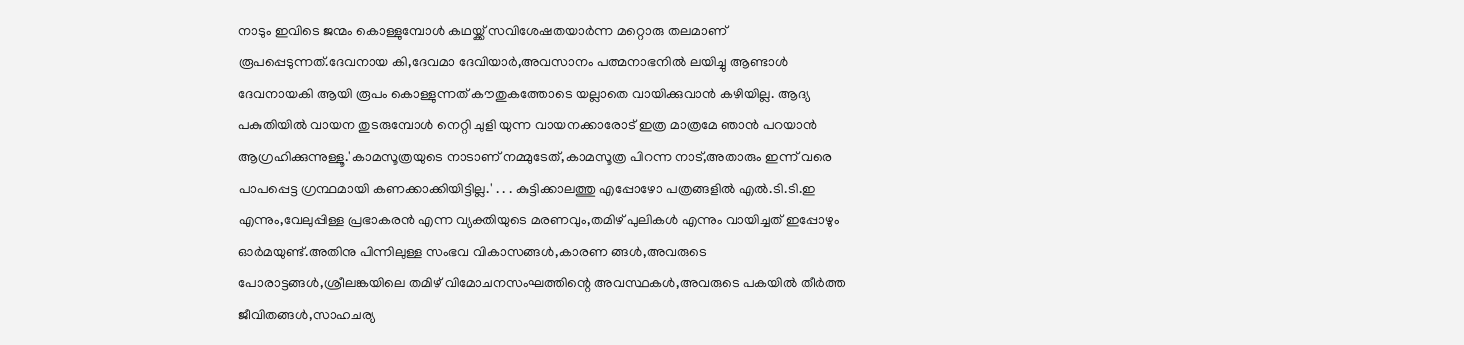നാടും ഇവിടെ ജന്മം കൊള്ളുമ്പോൾ കഥയ്ക്ക് സവിശേഷതയാർന്ന മറ്റൊരു തലമാണ് രൂപപ്പെടുന്നത്.ദേവനായ കി,ദേവമാ ദേവിയാർ,അവസാനം പത്മനാഭനിൽ ലയിച്ചു ആണ്ടാൾ ദേവനായകി ആയി രൂപം കൊള്ളുന്നത് കൗതുകത്തോടെ യല്ലാതെ വായിക്കുവാൻ കഴിയില്ല. ആദ്യ പകുതിയിൽ വായന തുടരുമ്പോൾ നെറ്റി ചുളി യുന്ന വായനക്കാരോട് ഇത്ര മാത്രമേ ഞാൻ പറയാൻ ആഗ്രഹിക്കുന്നുള്ളൂ.'കാമസൂത്രയുടെ നാടാണ് നമ്മുടേത്,കാമസൂത്ര പിറന്ന നാട്,അതാരും ഇന്ന് വരെ പാപപ്പെട്ട ഗ്രന്ഥമായി കണക്കാക്കിയിട്ടില്ല.' . . . കുട്ടിക്കാലത്തു എപ്പോഴോ പത്രങ്ങളിൽ എൽ.ടി.ടി.ഇ എന്നും,വേലുപ്പിള്ള പ്രഭാകരൻ എന്ന വ്യക്തിയുടെ മരണവും,തമിഴ് പുലികൾ എന്നും വായിച്ചത് ഇപ്പോഴും ഓർമയുണ്ട്.അതിനു പിന്നിലുള്ള സംഭവ വികാസങ്ങൾ,കാരണ ങ്ങൾ,അവരുടെ പോരാട്ടങ്ങൾ,ശ്രീലങ്കയിലെ തമിഴ് വിമോചനസംഘത്തിന്റെ അവസ്ഥകൾ,അവരുടെ പകയിൽ തീർത്ത ജീവിതങ്ങൾ,സാഹചര്യ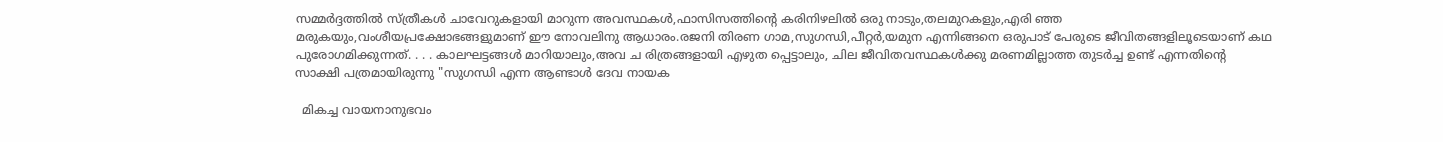സമ്മർദ്ദത്തിൽ സ്ത്രീകൾ ചാവേറുകളായി മാറുന്ന അവസ്ഥകൾ,ഫാസിസത്തിന്റെ കരിനിഴലിൽ ഒരു നാടും,തലമുറകളും,എരി ഞ്ഞ മരുകയും,വംശീയപ്രക്ഷോഭങ്ങളുമാണ് ഈ നോവലിനു ആധാരം.രജനി തിരണ ഗാമ,സുഗന്ധി,പീറ്റർ,യമുന എന്നിങ്ങനെ ഒരുപാട് പേരുടെ ജീവിതങ്ങളിലൂടെയാണ് കഥ പുരോഗമിക്കുന്നത്. . . . കാലഘട്ടങ്ങൾ മാറിയാലും,അവ ച രിത്രങ്ങളായി എഴുത പ്പെട്ടാലും, ചില ജീവിതവസ്ഥകൾക്കു മരണമില്ലാത്ത തുടർച്ച ഉണ്ട് എന്നതിന്റെ സാക്ഷി പത്രമായിരുന്നു "സുഗന്ധി എന്ന ആണ്ടാൾ ദേവ നായക

  മികച്ച വായനാനുഭവം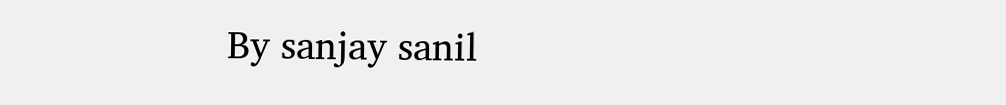By sanjay sanil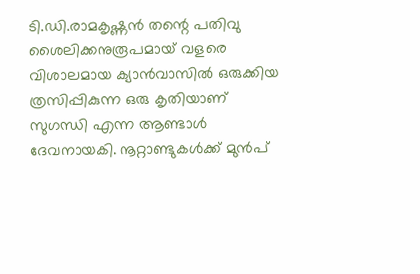ടി.ഡി.രാമകൃഷ്ണൻ തന്റെ പതിവു ശൈലിക്കനുരൂപമായ് വളരെ വിശാലമായ ക്യാൻവാസിൽ ഒരുക്കിയ ത്രസിപ്പികുന്ന ഒരു കൃതിയാണ് സുഗന്ധി എന്ന ആണ്ടാൾ ദേവനായകി. നൂറ്റാണ്ടുകൾക്ക് മുൻപ്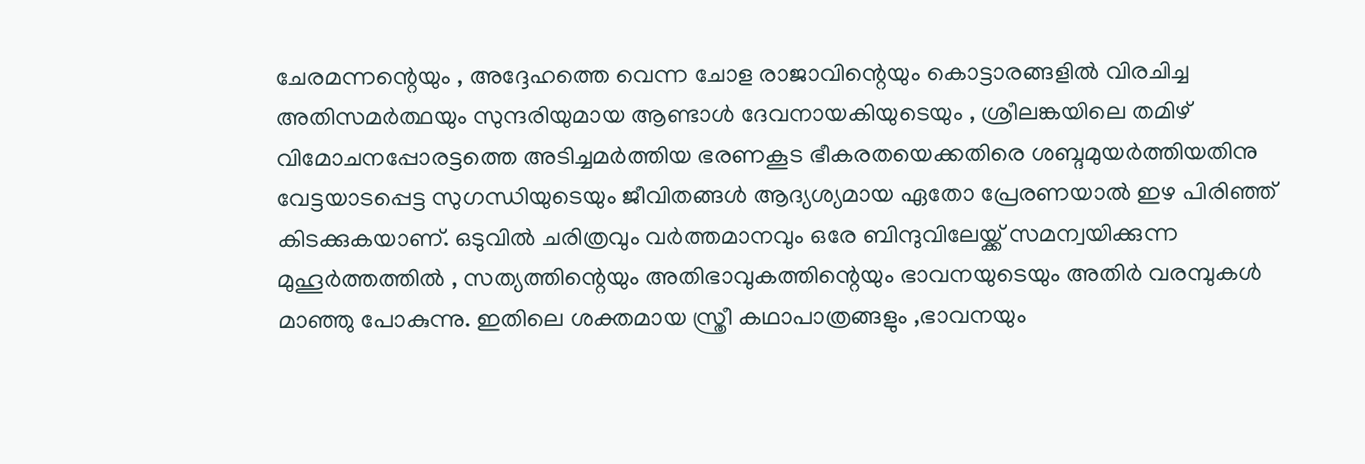ചേരമന്നന്റെയും , അദ്ദേഹത്തെ വെന്ന ചോള രാജാവിന്റെയും കൊട്ടാരങ്ങളിൽ വിരചിച്ച അതിസമർത്ഥയും സുന്ദരിയുമായ ആണ്ടാൾ ദേവനായകിയുടെയും , ശ്രീലങ്കയിലെ തമിഴ് വിമോചനപ്പോരട്ടത്തെ അടിച്ചമർത്തിയ ഭരണകൂട ഭീകരതയെക്കതിരെ ശബ്ദമുയർത്തിയതിനു വേട്ടയാടപ്പെട്ട സുഗന്ധിയുടെയും ജീവിതങ്ങൾ ആദ്യശ്യമായ ഏതോ പ്രേരണയാൽ ഇഴ പിരിഞ്ഞ് കിടക്കുകയാണ്. ഒടുവിൽ ചരിത്രവും വർത്തമാനവും ഒരേ ബിന്ദുവിലേയ്ക്ക് സമന്വയിക്കുന്ന മുഹൂർത്തത്തിൽ , സത്യത്തിന്റെയും അതിഭാവുകത്തിന്റെയും ഭാവനയുടെയും അതിർ വരമ്പുകൾ മാഞ്ഞു പോകുന്നു. ഇതിലെ ശക്തമായ സ്ത്രീ കഥാപാത്രങ്ങളും ,ഭാവനയും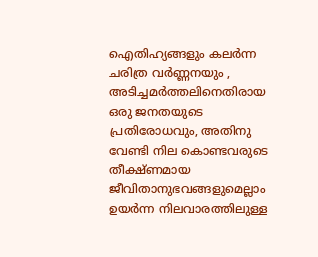ഐതിഹ്യങ്ങളും കലർന്ന ചരിത്ര വർണ്ണനയും , അടിച്ചമർത്തലിനെതിരായ ഒരു ജനതയുടെ പ്രതിരോധവും, അതിനു വേണ്ടി നില കൊണ്ടവരുടെ തീക്ഷ്ണമായ ജീവിതാനുഭവങ്ങളുമെല്ലാം ഉയർന്ന നിലവാരത്തിലുള്ള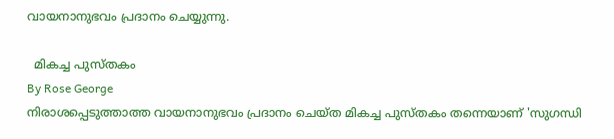വായനാനുഭവം പ്രദാനം ചെയ്യുന്നു.

  മികച്ച പുസ്തകം
By Rose George
നിരാശപ്പെടുത്താത്ത വായനാനുഭവം പ്രദാനം ചെയ്ത മികച്ച പുസ്തകം തന്നെയാണ്‌ 'സുഗന്ധി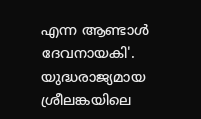എന്ന ആണ്ടാൾ ദേവനായകി'. യുദ്ധരാജ്യമായ ശ്രീലങ്കയിലെ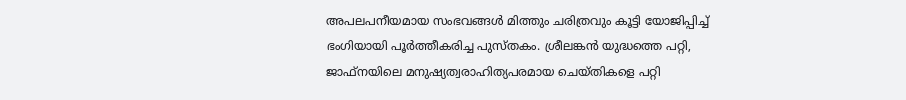അപലപനീയമായ സംഭവങ്ങൾ മിത്തും ചരിത്രവും കൂട്ടി യോജിപ്പിച്ച് ഭംഗിയായി പൂർത്തീകരിച്ച പുസ്തകം. ശ്രീലങ്കൻ യുദ്ധത്തെ പറ്റി, ജാഫ്‌നയിലെ മനുഷ്യത്വരാഹിത്യപരമായ ചെയ്തികളെ പറ്റി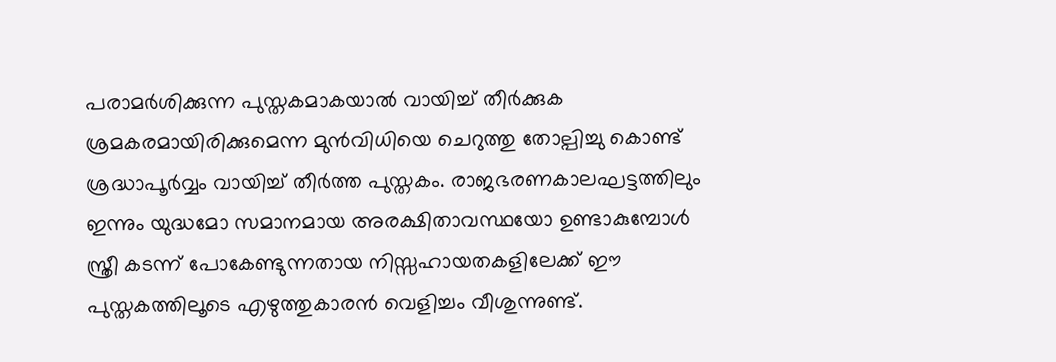പരാമര്‍ശിക്കുന്ന പുസ്തകമാകയാൽ വായിച്ച് തീര്‍ക്കുക ശ്രമകരമായിരിക്കുമെന്ന മുൻവിധിയെ ചെറുത്തു തോല്പിച്ചു കൊണ്ട്‌ ശ്രദ്ധാപൂർവ്വം വായിച്ച് തീര്‍ത്ത പുസ്തകം. രാജഭരണകാലഘട്ടത്തിലും ഇന്നും യുദ്ധമോ സമാനമായ അരക്ഷിതാവസ്ഥയോ ഉണ്ടാകുമ്പോള്‍ സ്ത്രീ കടന്ന്‌ പോകേണ്ടുന്നതായ നിസ്സഹായതകളിലേക്ക് ഈ പുസ്തകത്തിലൂടെ എഴുത്തുകാരൻ വെളിച്ചം വീശുന്നുണ്ട്.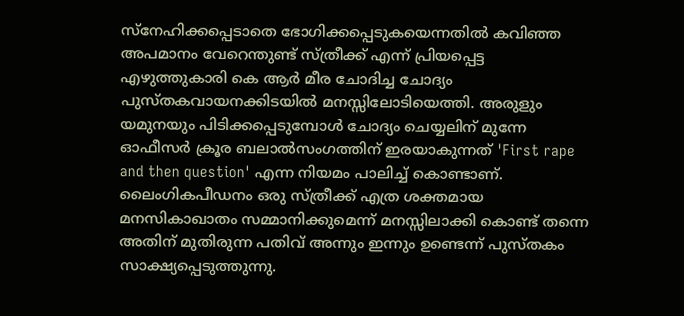സ്നേഹിക്കപ്പെടാതെ ഭോഗിക്കപ്പെടുകയെന്നതിൽ കവിഞ്ഞ അപമാനം വേറെന്തുണ്ട് സ്ത്രീക്ക് എന്ന് പ്രിയപ്പെട്ട എഴുത്തുകാരി കെ ആര്‍ മീര ചോദിച്ച ചോദ്യം പുസ്തകവായനക്കിടയിൽ മനസ്സിലോടിയെത്തി. അരുളും യമുനയും പിടിക്കപ്പെടുമ്പോൾ ചോദ്യം ചെയ്യലിന് മുന്നേ ഓഫീസർ ക്രൂര ബലാല്‍സംഗത്തിന് ഇരയാകുന്നത് 'First rape and then question' എന്ന നിയമം പാലിച്ച് കൊണ്ടാണ്‌. ലൈംഗികപീഡനം ഒരു സ്ത്രീക്ക് എത്ര ശക്തമായ മനസികാഖാതം സമ്മാനിക്കുമെന്ന് മനസ്സിലാക്കി കൊണ്ട്‌ തന്നെ അതിന്‌ മുതിരുന്ന പതിവ് അന്നും ഇന്നും ഉണ്ടെന്ന് പുസ്തകം സാക്ഷ്യപ്പെടുത്തുന്നു.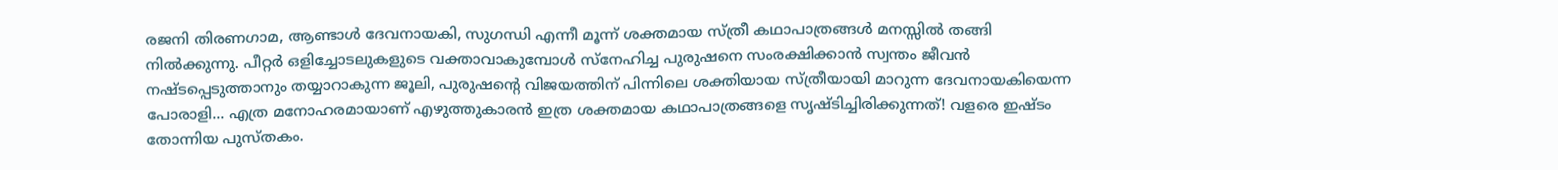രജനി തിരണഗാമ, ആണ്ടാൾ ദേവനായകി, സുഗന്ധി എന്നീ മൂന്ന്‌ ശക്തമായ സ്ത്രീ കഥാപാത്രങ്ങൾ മനസ്സിൽ തങ്ങി നില്‍ക്കുന്നു. പീറ്റര്‍ ഒളിച്ചോടലുകളുടെ വക്താവാകുമ്പോൾ സ്നേഹിച്ച പുരുഷനെ സംരക്ഷിക്കാൻ സ്വന്തം ജീവൻ നഷ്ടപ്പെടുത്താനും തയ്യാറാകുന്ന ജൂലി, പുരുഷന്റെ വിജയത്തിന് പിന്നിലെ ശക്തിയായ സ്ത്രീയായി മാറുന്ന ദേവനായകിയെന്ന പോരാളി... എത്ര മനോഹരമായാണ് എഴുത്തുകാരൻ ഇത്ര ശക്തമായ കഥാപാത്രങ്ങളെ സൃഷ്ടിച്ചിരിക്കുന്നത്! വളരെ ഇഷ്ടം തോന്നിയ പുസ്തകം.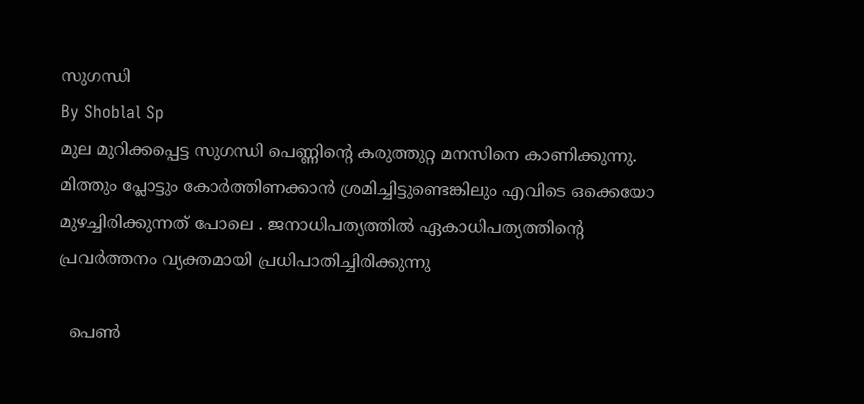സുഗന്ധി
By Shoblal Sp
മുല മുറിക്കപ്പെട്ട സുഗന്ധി പെണ്ണിന്റെ കരുത്തുറ്റ മനസിനെ കാണിക്കുന്നു. മിത്തും പ്ലോട്ടും കോർത്തിണക്കാൻ ശ്രമിച്ചിട്ടുണ്ടെങ്കിലും എവിടെ ഒക്കെയോ മുഴച്ചിരിക്കുന്നത് പോലെ . ജനാധിപത്യത്തിൽ ഏകാധിപത്യത്തിന്റെ പ്രവർത്തനം വ്യക്തമായി പ്രധിപാതിച്ചിരിക്കുന്നു

  പെൺ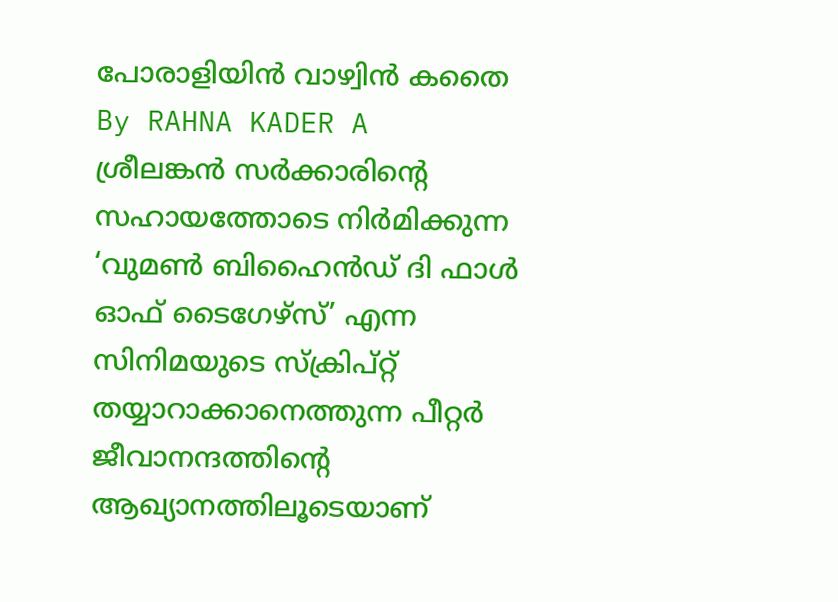പോരാളിയിൻ വാഴ്വിൻ കതൈ
By RAHNA KADER A
ശ്രീലങ്കൻ സർക്കാരിന്റെ സഹായത്തോടെ നിർമിക്കുന്ന ‘വുമൺ ബിഹൈൻഡ് ദി ഫാൾ ഓഫ് ടൈഗേഴ്സ്’ എന്ന സിനിമയുടെ സ്ക്രിപ്റ്റ് തയ്യാറാക്കാനെത്തുന്ന പീറ്റർ ജീവാനന്ദത്തിന്റെ ആഖ്യാനത്തിലൂടെയാണ്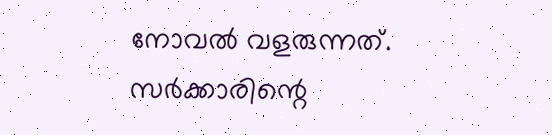നോവൽ വളരുന്നത്. സർക്കാരിന്റെ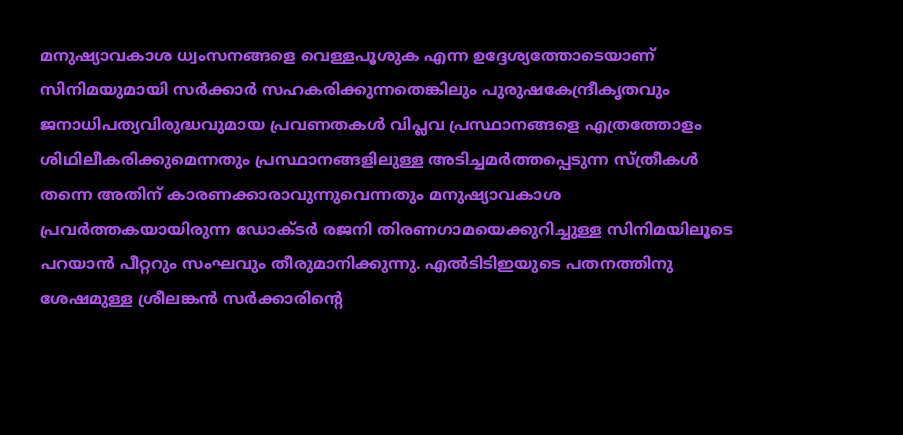മനുഷ്യാവകാശ ധ്വംസനങ്ങളെ വെള്ളപൂശുക എന്ന ഉദ്ദേശ്യത്തോടെയാണ് സിനിമയുമായി സർക്കാർ സഹകരിക്കുന്നതെങ്കിലും പുരുഷകേന്ദ്രീകൃതവും ജനാധിപത്യവിരുദ്ധവുമായ പ്രവണതകൾ വിപ്ലവ പ്രസ്ഥാനങ്ങളെ എത്രത്തോളം ശിഥിലീകരിക്കുമെന്നതും പ്രസ്ഥാനങ്ങളിലുള്ള അടിച്ചമർത്തപ്പെടുന്ന സ്ത്രീകൾ തന്നെ അതിന് കാരണക്കാരാവുന്നുവെന്നതും മനുഷ്യാവകാശ പ്രവർത്തകയായിരുന്ന ഡോക്ടർ രജനി തിരണഗാമയെക്കുറിച്ചുള്ള സിനിമയിലൂടെ പറയാൻ പീറ്ററും സംഘവും തീരുമാനിക്കുന്നു. എൽടിടിഇയുടെ പതനത്തിനു ശേഷമുള്ള ശ്രീലങ്കൻ സർക്കാരിന്റെ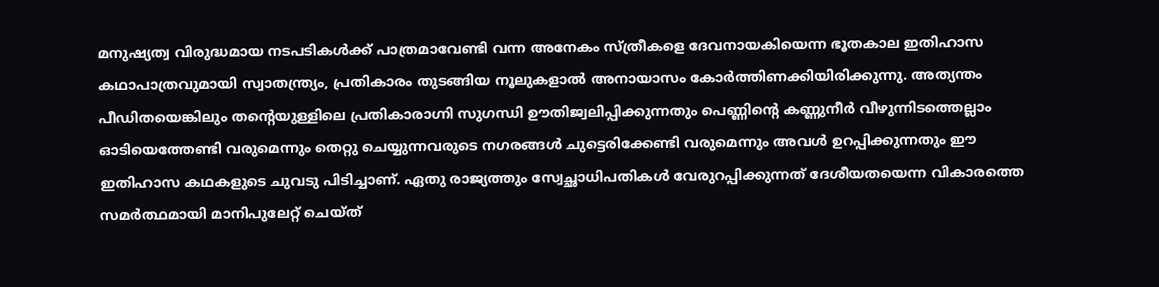മനുഷ്യത്വ വിരുദ്ധമായ നടപടികൾക്ക് പാത്രമാവേണ്ടി വന്ന അനേകം സ്ത്രീകളെ ദേവനായകിയെന്ന ഭൂതകാല ഇതിഹാസ കഥാപാത്രവുമായി സ്വാതന്ത്ര്യം, പ്രതികാരം തുടങ്ങിയ നൂലുകളാൽ അനായാസം കോർത്തിണക്കിയിരിക്കുന്നു. അത്യന്തം പീഡിതയെങ്കിലും തന്റെയുള്ളിലെ പ്രതികാരാഗ്നി സുഗന്ധി ഊതിജ്വലിപ്പിക്കുന്നതും പെണ്ണിന്റെ കണ്ണുനീർ വീഴുന്നിടത്തെല്ലാം ഓടിയെത്തേണ്ടി വരുമെന്നും തെറ്റു ചെയ്യുന്നവരുടെ നഗരങ്ങൾ ചുട്ടെരിക്കേണ്ടി വരുമെന്നും അവൾ ഉറപ്പിക്കുന്നതും ഈ ഇതിഹാസ കഥകളുടെ ചുവടു പിടിച്ചാണ്. ഏതു രാജ്യത്തും സ്വേച്ഛാധിപതികൾ വേരുറപ്പിക്കുന്നത് ദേശീയതയെന്ന വികാരത്തെ സമർത്ഥമായി മാനിപുലേറ്റ് ചെയ്ത്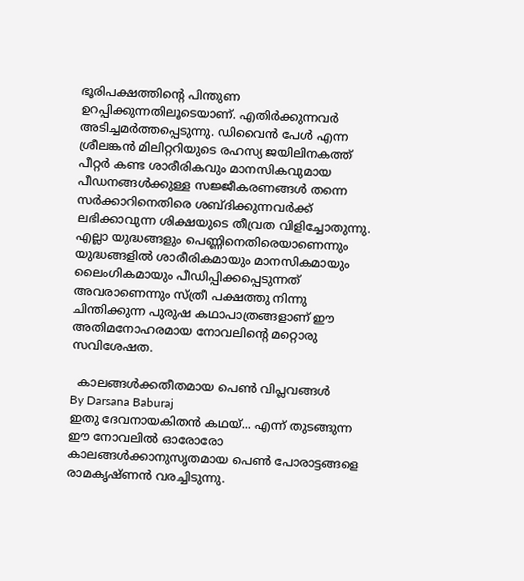ഭൂരിപക്ഷത്തിന്റെ പിന്തുണ ഉറപ്പിക്കുന്നതിലൂടെയാണ്. എതിർക്കുന്നവർ അടിച്ചമർത്തപ്പെടുന്നു. ഡിവൈൻ പേൾ എന്ന ശ്രീലങ്കൻ മിലിറ്ററിയുടെ രഹസ്യ ജയിലിനകത്ത് പീറ്റർ കണ്ട ശാരീരികവും മാനസികവുമായ പീഡനങ്ങൾക്കുള്ള സജ്ജീകരണങ്ങൾ തന്നെ സർക്കാറിനെതിരെ ശബ്ദിക്കുന്നവർക്ക് ലഭിക്കാവുന്ന ശിക്ഷയുടെ തീവ്രത വിളിച്ചോതുന്നു. എല്ലാ യുദ്ധങ്ങളും പെണ്ണിനെതിരെയാണെന്നും യുദ്ധങ്ങളിൽ ശാരീരികമായും മാനസികമായും ലൈംഗികമായും പീഡിപ്പിക്കപ്പെടുന്നത് അവരാണെന്നും സ്ത്രീ പക്ഷത്തു നിന്നു ചിന്തിക്കുന്ന പുരുഷ കഥാപാത്രങ്ങളാണ് ഈ അതിമനോഹരമായ നോവലിന്റെ മറ്റൊരു സവിശേഷത.

  കാലങ്ങൾക്കതീതമായ പെൺ വിപ്ലവങ്ങൾ
By Darsana Baburaj
ഇതു ദേവനായകിതൻ കഥയ്... എന്ന് തുടങ്ങുന്ന ഈ നോവലിൽ ഓരോരോ കാലങ്ങൾക്കാനുസൃതമായ പെൺ പോരാട്ടങ്ങളെ രാമകൃഷ്ണൻ വരച്ചിടുന്നു.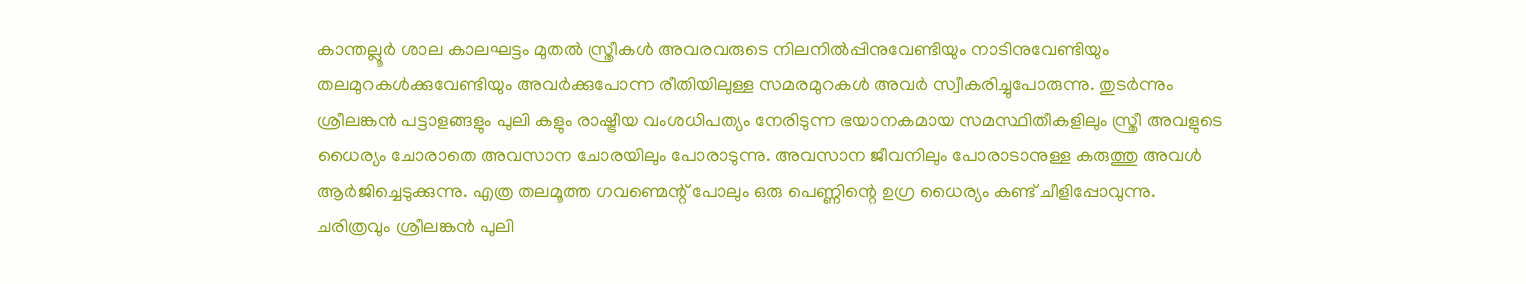കാന്തല്ലൂർ ശാല കാലഘട്ടം മുതൽ സ്ത്രീകൾ അവരവരുടെ നിലനിൽപ്പിനുവേണ്ടിയും നാടിനുവേണ്ടിയും തലമുറകൾക്കുവേണ്ടിയും അവർക്കുപോന്ന രീതിയിലുള്ള സമരമുറകൾ അവർ സ്വീകരിച്ചുപോരുന്നു. തുടർന്നും ശ്രീലങ്കൻ പട്ടാളങ്ങളും പുലി കളും രാഷ്ട്രീയ വംശധിപത്യം നേരിടുന്ന ഭയാനകമായ സമസ്ഥിതീകളിലും സ്ത്രീ അവളുടെ ധൈര്യം ചോരാതെ അവസാന ചോരയിലും പോരാടുന്നു. അവസാന ജീവനിലും പോരാടാനുള്ള കരുത്തു അവൾ ആർജിച്ചെടുക്കുന്നു. എത്ര തലമൂത്ത ഗവണ്മെന്റ് പോലും ഒരു പെണ്ണിന്റെ ഉഗ്ര ധൈര്യം കണ്ട് ചീളിപ്പോവുന്നു. ചരിത്രവും ശ്രീലങ്കൻ പുലി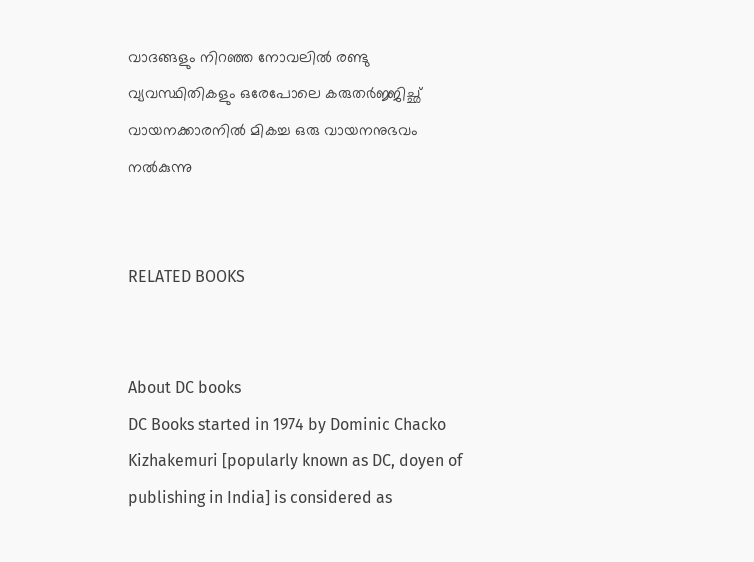വാദങ്ങളും നിറഞ്ഞ നോവലിൽ രണ്ടു വ്യവസ്ഥിതികളും ഒരേപോലെ കരുതർജ്ജിച്ഛ് വായനക്കാരനിൽ മികച്ച ഒരു വായനനുഭവം നൽകുന്നു


RELATED BOOKS


About DC books
DC Books started in 1974 by Dominic Chacko Kizhakemuri [popularly known as DC, doyen of publishing in India] is considered as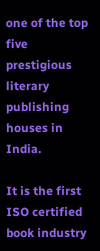one of the top five prestigious literary publishing houses in India.

It is the first ISO certified book industry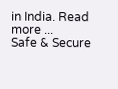in India. Read more ...
Safe & Secure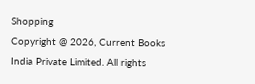Shopping
Copyright @ 2026, Current Books India Private Limited. All rights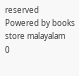reserved
Powered by books store malayalam
0